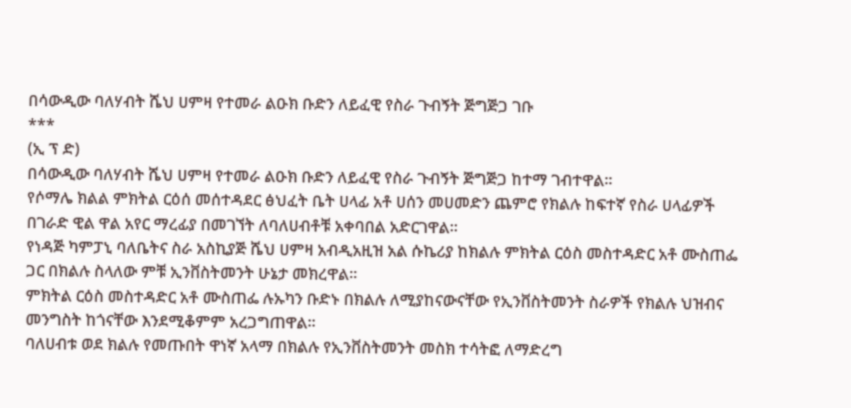በሳውዲው ባለሃብት ሼህ ሀምዛ የተመራ ልዑክ ቡድን ለይፈዊ የስራ ጉብኝት ጅግጅጋ ገቡ
***
(ኢ ፕ ድ)
በሳውዲው ባለሃብት ሼህ ሀምዛ የተመራ ልዑክ ቡድን ለይፈዊ የስራ ጉብኝት ጅግጅጋ ከተማ ገብተዋል፡፡
የሶማሌ ክልል ምክትል ርዕሰ መሰተዳደር ፅህፈት ቤት ሀላፊ አቶ ሀሰን መሀመድን ጨምሮ የክልሉ ከፍተኛ የስራ ሀላፊዎች በገራድ ዊል ዋል አየር ማረፊያ በመገኘት ለባለሀብቶቹ አቀባበል አድርገዋል።
የነዳጅ ካምፓኒ ባለቤትና ስራ አስኪያጅ ሼህ ሀምዛ አብዲአዚዝ አል ሱኬሪያ ከክልሉ ምክትል ርዕስ መስተዳድር አቶ ሙስጠፌ ጋር በክልሉ ስላለው ምቹ ኢንቨስትመንት ሁኔታ መክረዋል፡፡
ምክትል ርዕስ መስተዳድር አቶ ሙስጠፌ ሉኡካን ቡድኑ በክልሉ ለሚያከናውናቸው የኢንቨስትመንት ስራዎች የክልሉ ህዝብና መንግስት ከጎናቸው እንደሚቆምም አረጋግጠዋል።
ባለሀብቱ ወደ ክልሉ የመጡበት ዋነኛ አላማ በክልሉ የኢንቨስትመንት መስክ ተሳትፎ ለማድረግ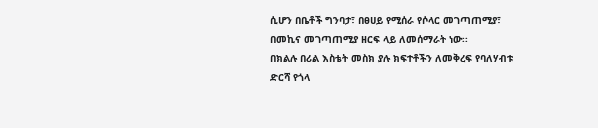ሲሆን በቤቶች ግንባታ፣ በፀሀይ የሚሰራ የሶላር መገጣጠሚያ፣ በመኪና መገጣጠሚያ ዘርፍ ላይ ለመሰማራት ነው፡፡
በክልሉ በሪል እስቴት መስክ ያሉ ክፍተቶችን ለመቅረፍ የባለሃብቱ ድርሻ የጎላ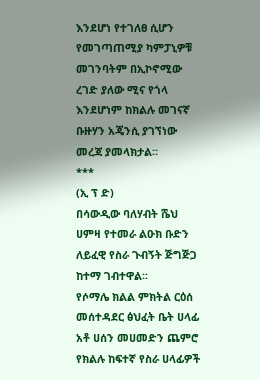እንደሆነ የተገለፀ ሲሆን የመገጣጠሚያ ካምፓኒዎቹ መገንባትም በኢኮኖሚው ረገድ ያለው ሚና የጎላ እንደሆነም ከክልሉ መገናኛ ቡዙሃን አጄንሲ ያገኘነው መረጃ ያመላክታል።
***
(ኢ ፕ ድ)
በሳውዲው ባለሃብት ሼህ ሀምዛ የተመራ ልዑክ ቡድን ለይፈዊ የስራ ጉብኝት ጅግጅጋ ከተማ ገብተዋል፡፡
የሶማሌ ክልል ምክትል ርዕሰ መሰተዳደር ፅህፈት ቤት ሀላፊ አቶ ሀሰን መሀመድን ጨምሮ የክልሉ ከፍተኛ የስራ ሀላፊዎች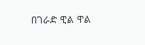በገራድ ዊል ዋል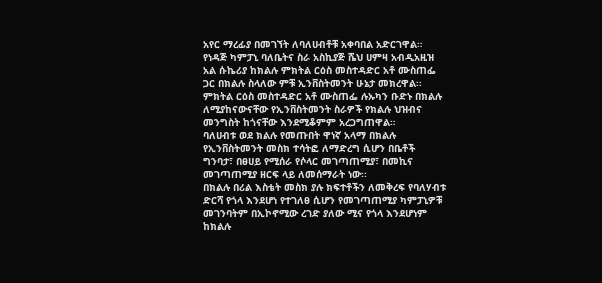አየር ማረፊያ በመገኘት ለባለሀብቶቹ አቀባበል አድርገዋል።
የነዳጅ ካምፓኒ ባለቤትና ስራ አስኪያጅ ሼህ ሀምዛ አብዲአዚዝ አል ሱኬሪያ ከክልሉ ምክትል ርዕስ መስተዳድር አቶ ሙስጠፌ ጋር በክልሉ ስላለው ምቹ ኢንቨስትመንት ሁኔታ መክረዋል፡፡
ምክትል ርዕስ መስተዳድር አቶ ሙስጠፌ ሉኡካን ቡድኑ በክልሉ ለሚያከናውናቸው የኢንቨስትመንት ስራዎች የክልሉ ህዝብና መንግስት ከጎናቸው እንደሚቆምም አረጋግጠዋል።
ባለሀብቱ ወደ ክልሉ የመጡበት ዋነኛ አላማ በክልሉ የኢንቨስትመንት መስክ ተሳትፎ ለማድረግ ሲሆን በቤቶች ግንባታ፣ በፀሀይ የሚሰራ የሶላር መገጣጠሚያ፣ በመኪና መገጣጠሚያ ዘርፍ ላይ ለመሰማራት ነው፡፡
በክልሉ በሪል እስቴት መስክ ያሉ ክፍተቶችን ለመቅረፍ የባለሃብቱ ድርሻ የጎላ እንደሆነ የተገለፀ ሲሆን የመገጣጠሚያ ካምፓኒዎቹ መገንባትም በኢኮኖሚው ረገድ ያለው ሚና የጎላ እንደሆነም ከክልሉ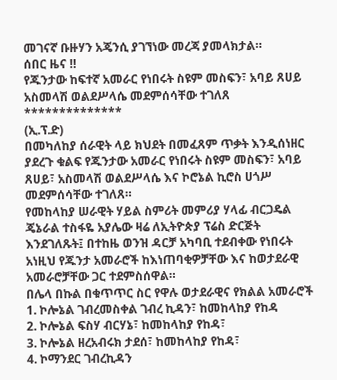መገናኛ ቡዙሃን አጄንሲ ያገኘነው መረጃ ያመላክታል።
ሰበር ዜና ‼
የጁንታው ከፍተኛ አመራር የነበሩት ስዩም መስፍን፣ አባይ ጸሀይ አስመላሽ ወልደሥላሴ መደምሰሳቸው ተገለጸ
**************
(ኢ.ፕ.ድ)
በመካለከያ ሰራዊት ላይ ክህደት በመፈጸም ጥቃት እንዲሰነዘር ያደረጉ ቁልፍ የጁንታው አመራር የነበሩት ስዩም መስፍን፣ አባይ ጸሀይ፣ አስመላሽ ወልደሥላሴ እና ኮሮኔል ኪሮስ ሀጎሥ መደምሰሳቸው ተገለጸ።
የመከላከያ ሠራዊት ሃይል ስምሪት መምሪያ ሃላፊ ብርጋዴል ጄኔራል ተስፋዬ አያሌው ዛሬ ለኢትዮጵያ ፕሬስ ድርጅት እንደገለጹት፤ በተከዜ ወንዝ ዳርቻ አካባቢ ተደብቀው የነበሩት አነዚህ የጁንታ አመራሮች ከእነጠባቂዎቻቸው እና ከወታደራዊ አመራሮቻቸው ጋር ተደምስሰዋል።
በሌላ በኩል በቁጥጥር ስር የዋሉ ወታደራዊና የክልል አመራሮች
1. ኮሎኔል ገብረመስቀል ገብረ ኪዳን፣ ከመከላከያ የከዳ
2. ኮሎኔል ፍስሃ ብርሃኔ፣ ከመከላከያ የከዳ፣
3. ኮሎኔል ዘረአብሩክ ታደሰ፣ ከመከላከያ የከዳ፣
4. ኮማንደር ገብረኪዳን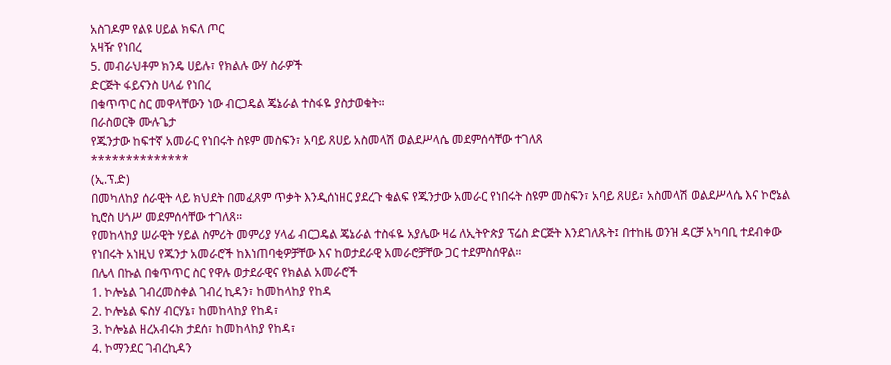አስገዶም የልዩ ሀይል ክፍለ ጦር
አዛዥ የነበረ
5. መብራህቶም ክንዴ ሀይሉ፣ የክልሉ ውሃ ስራዎች
ድርጅት ፋይናንስ ሀላፊ የነበረ
በቁጥጥር ስር መዋላቸውን ነው ብርጋዴል ጄኔራል ተስፋዬ ያስታወቁት።
በራስወርቅ ሙሉጌታ
የጁንታው ከፍተኛ አመራር የነበሩት ስዩም መስፍን፣ አባይ ጸሀይ አስመላሽ ወልደሥላሴ መደምሰሳቸው ተገለጸ
**************
(ኢ.ፕ.ድ)
በመካለከያ ሰራዊት ላይ ክህደት በመፈጸም ጥቃት እንዲሰነዘር ያደረጉ ቁልፍ የጁንታው አመራር የነበሩት ስዩም መስፍን፣ አባይ ጸሀይ፣ አስመላሽ ወልደሥላሴ እና ኮሮኔል ኪሮስ ሀጎሥ መደምሰሳቸው ተገለጸ።
የመከላከያ ሠራዊት ሃይል ስምሪት መምሪያ ሃላፊ ብርጋዴል ጄኔራል ተስፋዬ አያሌው ዛሬ ለኢትዮጵያ ፕሬስ ድርጅት እንደገለጹት፤ በተከዜ ወንዝ ዳርቻ አካባቢ ተደብቀው የነበሩት አነዚህ የጁንታ አመራሮች ከእነጠባቂዎቻቸው እና ከወታደራዊ አመራሮቻቸው ጋር ተደምስሰዋል።
በሌላ በኩል በቁጥጥር ስር የዋሉ ወታደራዊና የክልል አመራሮች
1. ኮሎኔል ገብረመስቀል ገብረ ኪዳን፣ ከመከላከያ የከዳ
2. ኮሎኔል ፍስሃ ብርሃኔ፣ ከመከላከያ የከዳ፣
3. ኮሎኔል ዘረአብሩክ ታደሰ፣ ከመከላከያ የከዳ፣
4. ኮማንደር ገብረኪዳን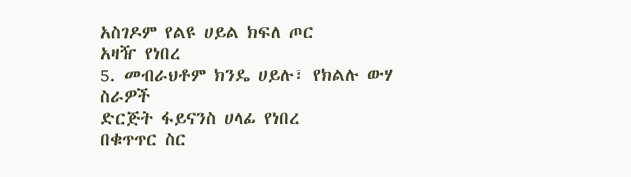አስገዶም የልዩ ሀይል ክፍለ ጦር
አዛዥ የነበረ
5. መብራህቶም ክንዴ ሀይሉ፣ የክልሉ ውሃ ስራዎች
ድርጅት ፋይናንስ ሀላፊ የነበረ
በቁጥጥር ስር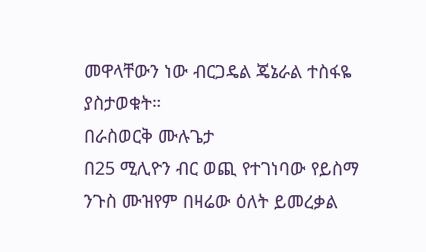መዋላቸውን ነው ብርጋዴል ጄኔራል ተስፋዬ ያስታወቁት።
በራስወርቅ ሙሉጌታ
በ25 ሚሊዮን ብር ወጪ የተገነባው የይስማ ንጉስ ሙዝየም በዛሬው ዕለት ይመረቃል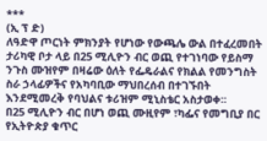***
(ኢ ፕ ድ)
ለዓድዋ ጦርነት ምክንያት የሆነው የውጫሌ ውል በተፈረመበት ታሪካዊ ቦታ ላይ በ25 ሚሊዮን ብር ወጪ የተገነባው የይስማ ንጉስ ሙዝየም በዛሬው ዕለት የፌዴራልና የክልል የመንግስት ስራ ኃላፊዎችና የአካባቢው ማህበረሰብ በተገኙበት እንደሚመረቅ የባህልና ቱሪዝም ሚኒስቴር አስታወቀ፡፡
በ25 ሚሊዮን ብር በሆነ ወጪ ሙዚየም ፣ካፌና የመግቢያ በር የኢትዮጵያ ቁጥር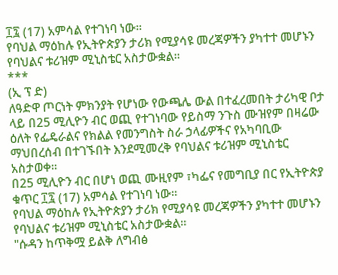፲፯ (17) አምሳል የተገነባ ነው፡፡
የባህል ማዕከሉ የኢትዮጵያን ታሪክ የሚያሳዩ መረጃዎችን ያካተተ መሆኑን የባህልና ቱሪዝም ሚኒስቴር አስታውቋል፡፡
***
(ኢ ፕ ድ)
ለዓድዋ ጦርነት ምክንያት የሆነው የውጫሌ ውል በተፈረመበት ታሪካዊ ቦታ ላይ በ25 ሚሊዮን ብር ወጪ የተገነባው የይስማ ንጉስ ሙዝየም በዛሬው ዕለት የፌዴራልና የክልል የመንግስት ስራ ኃላፊዎችና የአካባቢው ማህበረሰብ በተገኙበት እንደሚመረቅ የባህልና ቱሪዝም ሚኒስቴር አስታወቀ፡፡
በ25 ሚሊዮን ብር በሆነ ወጪ ሙዚየም ፣ካፌና የመግቢያ በር የኢትዮጵያ ቁጥር ፲፯ (17) አምሳል የተገነባ ነው፡፡
የባህል ማዕከሉ የኢትዮጵያን ታሪክ የሚያሳዩ መረጃዎችን ያካተተ መሆኑን የባህልና ቱሪዝም ሚኒስቴር አስታውቋል፡፡
"ሱዳን ከጥቅሟ ይልቅ ለግብፅ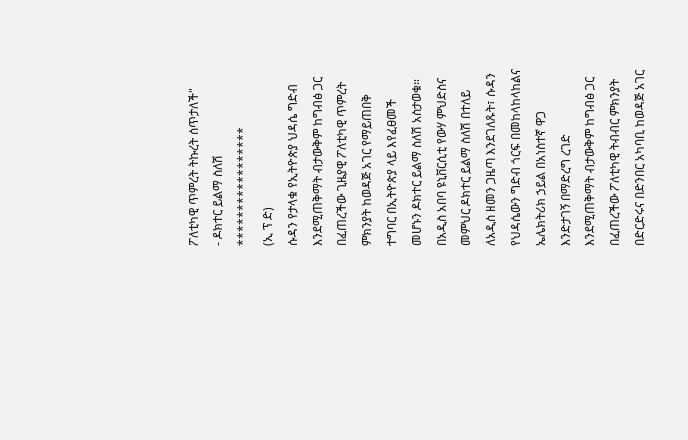ፖለቲካዊ ጥምረት ትኩረት ሰጥታለች"
- ዶክተር ይልማ ስለሽ
*****************
(ኢ ፕ ድ)
ሱዳን የታላቁ የኢትዮጵያ ህዳሴ ግድብ እንደሚጠቅማት ብታውቅም ከግብፅ ጋር በፈጠረችው ጊዜያዊ ፖለቲካዊ ጥምረት ምክንያት ከወዳጅ አገር የማይጠበቅ ተግባር በኢትዮጵያ ላይ እየፈፀመች መሆኑን ዶክተር ይልማ ስለሽ አስታወቁ።
በአዲስ አበባ ዩኒቨርሲቲ የውሃ ምህድስና መምህር ዶክተር ይልማ ስለሽ በተለይ ለአዲስ ዘመን ጋዜጣ እንደገለጹት፣ ሱዳን የህዳሴውን ግድብ ጎርፍ በመከላከላከልና ኤሌክትሪክ ኃይል በአነስተኛ ዋጋ እንድታገኝ በማድረግ ረገድ እንደሚጠቅማት ብታውቅም ከግብፅ ጋር በፈጠረችው ፖለቲካዊ ትብብር ምክንያት በድርድሩና በድንበር አካባቢ ከወዳጅ አገር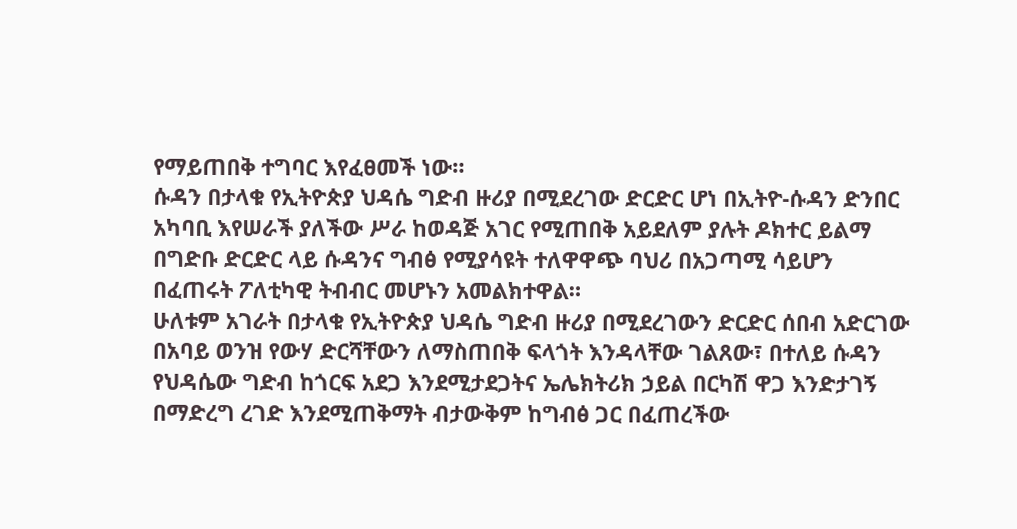የማይጠበቅ ተግባር እየፈፀመች ነው።
ሱዳን በታላቁ የኢትዮጵያ ህዳሴ ግድብ ዙሪያ በሚደረገው ድርድር ሆነ በኢትዮ-ሱዳን ድንበር አካባቢ እየሠራች ያለችው ሥራ ከወዳጅ አገር የሚጠበቅ አይደለም ያሉት ዶክተር ይልማ በግድቡ ድርድር ላይ ሱዳንና ግብፅ የሚያሳዩት ተለዋዋጭ ባህሪ በአጋጣሚ ሳይሆን በፈጠሩት ፖለቲካዊ ትብብር መሆኑን አመልክተዋል።
ሁለቱም አገራት በታላቁ የኢትዮጵያ ህዳሴ ግድብ ዙሪያ በሚደረገውን ድርድር ሰበብ አድርገው በአባይ ወንዝ የውሃ ድርሻቸውን ለማስጠበቅ ፍላጎት እንዳላቸው ገልጸው፣ በተለይ ሱዳን የህዳሴው ግድብ ከጎርፍ አደጋ እንደሚታደጋትና ኤሌክትሪክ ኃይል በርካሽ ዋጋ እንድታገኝ በማድረግ ረገድ እንደሚጠቅማት ብታውቅም ከግብፅ ጋር በፈጠረችው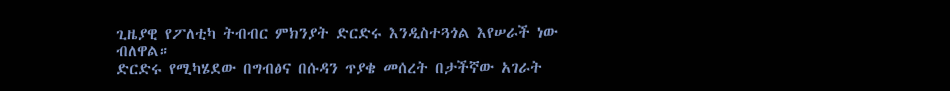ጊዜያዊ የፖለቲካ ትብብር ምክንያት ድርድሩ እንዲስተጓጎል እየሠራች ነው ብለዋል።
ድርድሩ የሚካሄደው በግብፅና በሱዳን ጥያቄ መሰረት በታችኛው አገራት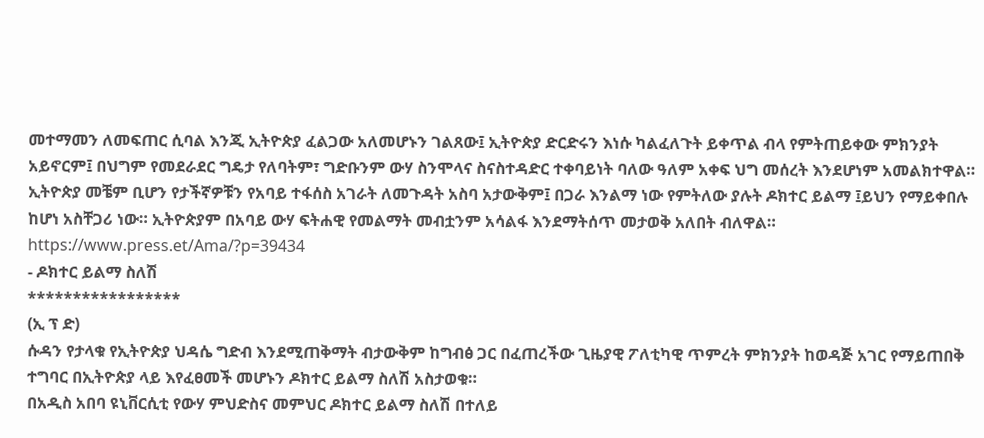መተማመን ለመፍጠር ሲባል እንጂ ኢትዮጵያ ፈልጋው አለመሆኑን ገልጸው፤ ኢትዮጵያ ድርድሩን እነሱ ካልፈለጉት ይቀጥል ብላ የምትጠይቀው ምክንያት አይኖርም፤ በህግም የመደራደር ግዴታ የለባትም፣ ግድቡንም ውሃ ስንሞላና ስናስተዳድር ተቀባይነት ባለው ዓለም አቀፍ ህግ መሰረት እንደሆነም አመልክተዋል።
ኢትዮጵያ መቼም ቢሆን የታችኛዎቹን የአባይ ተፋሰስ አገራት ለመጉዳት አስባ አታውቅም፤ በጋራ እንልማ ነው የምትለው ያሉት ዶክተር ይልማ ፤ይህን የማይቀበሉ ከሆነ አስቸጋሪ ነው። ኢትዮጵያም በአባይ ውሃ ፍትሐዊ የመልማት መብቷንም አሳልፋ እንደማትሰጥ መታወቅ አለበት ብለዋል።
https://www.press.et/Ama/?p=39434
- ዶክተር ይልማ ስለሽ
*****************
(ኢ ፕ ድ)
ሱዳን የታላቁ የኢትዮጵያ ህዳሴ ግድብ እንደሚጠቅማት ብታውቅም ከግብፅ ጋር በፈጠረችው ጊዜያዊ ፖለቲካዊ ጥምረት ምክንያት ከወዳጅ አገር የማይጠበቅ ተግባር በኢትዮጵያ ላይ እየፈፀመች መሆኑን ዶክተር ይልማ ስለሽ አስታወቁ።
በአዲስ አበባ ዩኒቨርሲቲ የውሃ ምህድስና መምህር ዶክተር ይልማ ስለሽ በተለይ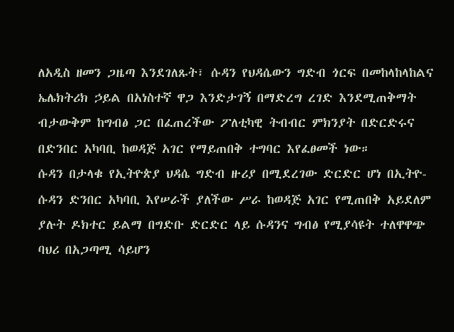ለአዲስ ዘመን ጋዜጣ እንደገለጹት፣ ሱዳን የህዳሴውን ግድብ ጎርፍ በመከላከላከልና ኤሌክትሪክ ኃይል በአነስተኛ ዋጋ እንድታገኝ በማድረግ ረገድ እንደሚጠቅማት ብታውቅም ከግብፅ ጋር በፈጠረችው ፖለቲካዊ ትብብር ምክንያት በድርድሩና በድንበር አካባቢ ከወዳጅ አገር የማይጠበቅ ተግባር እየፈፀመች ነው።
ሱዳን በታላቁ የኢትዮጵያ ህዳሴ ግድብ ዙሪያ በሚደረገው ድርድር ሆነ በኢትዮ-ሱዳን ድንበር አካባቢ እየሠራች ያለችው ሥራ ከወዳጅ አገር የሚጠበቅ አይደለም ያሉት ዶክተር ይልማ በግድቡ ድርድር ላይ ሱዳንና ግብፅ የሚያሳዩት ተለዋዋጭ ባህሪ በአጋጣሚ ሳይሆን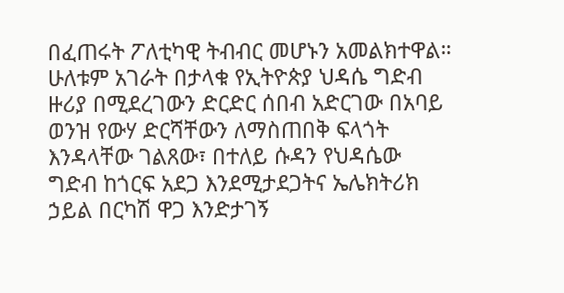በፈጠሩት ፖለቲካዊ ትብብር መሆኑን አመልክተዋል።
ሁለቱም አገራት በታላቁ የኢትዮጵያ ህዳሴ ግድብ ዙሪያ በሚደረገውን ድርድር ሰበብ አድርገው በአባይ ወንዝ የውሃ ድርሻቸውን ለማስጠበቅ ፍላጎት እንዳላቸው ገልጸው፣ በተለይ ሱዳን የህዳሴው ግድብ ከጎርፍ አደጋ እንደሚታደጋትና ኤሌክትሪክ ኃይል በርካሽ ዋጋ እንድታገኝ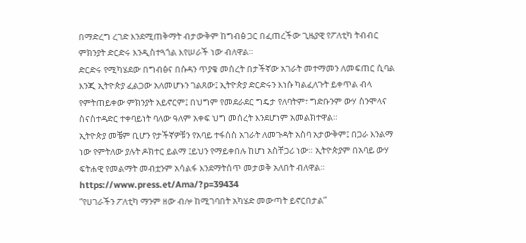በማድረግ ረገድ እንደሚጠቅማት ብታውቅም ከግብፅ ጋር በፈጠረችው ጊዜያዊ የፖለቲካ ትብብር ምክንያት ድርድሩ እንዲስተጓጎል እየሠራች ነው ብለዋል።
ድርድሩ የሚካሄደው በግብፅና በሱዳን ጥያቄ መሰረት በታችኛው አገራት መተማመን ለመፍጠር ሲባል እንጂ ኢትዮጵያ ፈልጋው አለመሆኑን ገልጸው፤ ኢትዮጵያ ድርድሩን እነሱ ካልፈለጉት ይቀጥል ብላ የምትጠይቀው ምክንያት አይኖርም፤ በህግም የመደራደር ግዴታ የለባትም፣ ግድቡንም ውሃ ስንሞላና ስናስተዳድር ተቀባይነት ባለው ዓለም አቀፍ ህግ መሰረት እንደሆነም አመልክተዋል።
ኢትዮጵያ መቼም ቢሆን የታችኛዎቹን የአባይ ተፋሰስ አገራት ለመጉዳት አስባ አታውቅም፤ በጋራ እንልማ ነው የምትለው ያሉት ዶክተር ይልማ ፤ይህን የማይቀበሉ ከሆነ አስቸጋሪ ነው። ኢትዮጵያም በአባይ ውሃ ፍትሐዊ የመልማት መብቷንም አሳልፋ እንደማትሰጥ መታወቅ አለበት ብለዋል።
https://www.press.et/Ama/?p=39434
“የሀገራችን ፖለቲካ ማንም ዘው ብሎ ከሚገባበት አካሄድ መውጣት ይኖርበታል”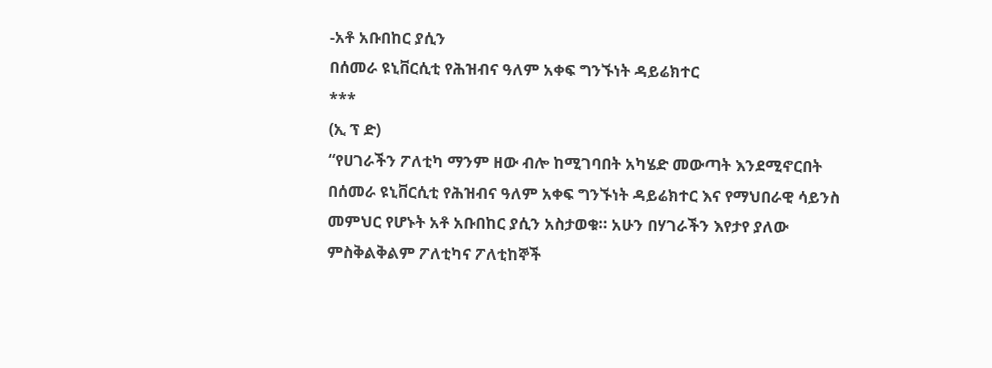-አቶ አቡበከር ያሲን
በሰመራ ዩኒቨርሲቲ የሕዝብና ዓለም አቀፍ ግንኙነት ዳይሬክተር
***
(ኢ ፕ ድ)
“የሀገራችን ፖለቲካ ማንም ዘው ብሎ ከሚገባበት አካሄድ መውጣት እንደሚኖርበት በሰመራ ዩኒቨርሲቲ የሕዝብና ዓለም አቀፍ ግንኙነት ዳይሬክተር እና የማህበራዊ ሳይንስ መምህር የሆኑት አቶ አቡበከር ያሲን አስታወቁ። አሁን በሃገራችን እየታየ ያለው ምስቅልቅልም ፖለቲካና ፖለቲከኞች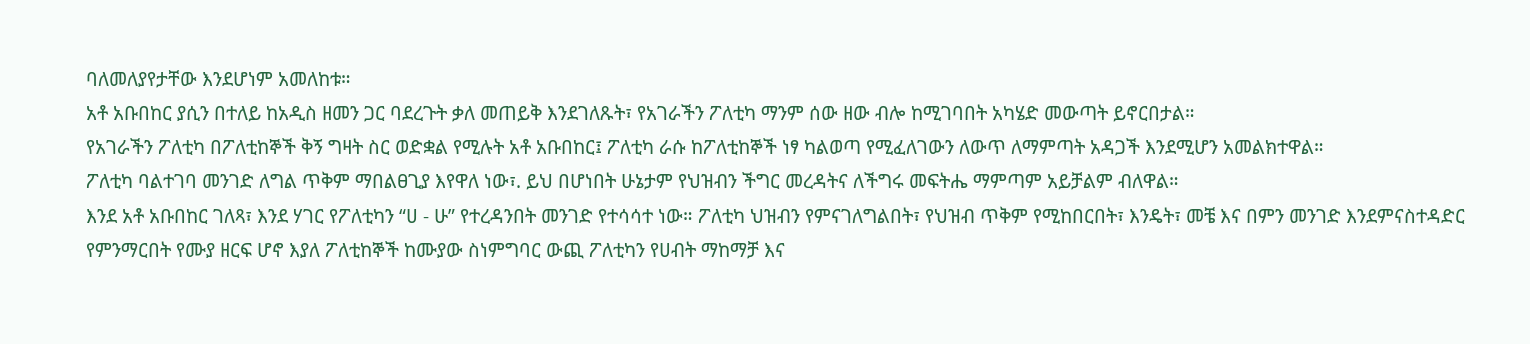ባለመለያየታቸው እንደሆነም አመለከቱ።
አቶ አቡበከር ያሲን በተለይ ከአዲስ ዘመን ጋር ባደረጉት ቃለ መጠይቅ እንደገለጹት፣ የአገራችን ፖለቲካ ማንም ሰው ዘው ብሎ ከሚገባበት አካሄድ መውጣት ይኖርበታል።
የአገራችን ፖለቲካ በፖለቲከኞች ቅኝ ግዛት ስር ወድቋል የሚሉት አቶ አቡበከር፤ ፖለቲካ ራሱ ከፖለቲከኞች ነፃ ካልወጣ የሚፈለገውን ለውጥ ለማምጣት አዳጋች እንደሚሆን አመልክተዋል።
ፖለቲካ ባልተገባ መንገድ ለግል ጥቅም ማበልፀጊያ እየዋለ ነው፣. ይህ በሆነበት ሁኔታም የህዝብን ችግር መረዳትና ለችግሩ መፍትሔ ማምጣም አይቻልም ብለዋል።
እንደ አቶ አቡበከር ገለጻ፣ እንደ ሃገር የፖለቲካን “ሀ - ሁ” የተረዳንበት መንገድ የተሳሳተ ነው። ፖለቲካ ህዝብን የምናገለግልበት፣ የህዝብ ጥቅም የሚከበርበት፣ እንዴት፣ መቼ እና በምን መንገድ እንደምናስተዳድር የምንማርበት የሙያ ዘርፍ ሆኖ እያለ ፖለቲከኞች ከሙያው ስነምግባር ውጪ ፖለቲካን የሀብት ማከማቻ እና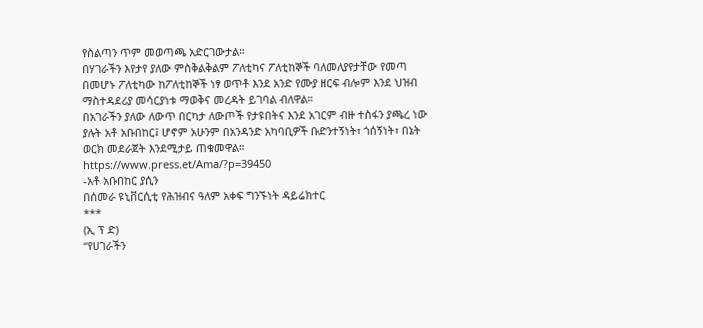የስልጣን ጥም መወጣጫ አድርገውታል።
በሃገራችን እየታየ ያለው ምስቅልቅልም ፖለቲካና ፖለቲከኞች ባለመለያየታቸው የመጣ በመሆኑ ፖለቲካው ከፖለቲከኞች ነፃ ወጥቶ እንደ አንድ የሙያ ዘርፍ ብሎም እንደ ህዝብ ማስተዳደሪያ መሳርያነቱ ማወቅና መረዳት ይገባል ብለዋል።
በአገራችን ያለው ለውጥ በርካታ ለውጦች የታዩበትና እንደ አገርም ብዙ ተስፋን ያጫረ ነው ያሉት አቶ አቡበከር፤ ሆኖም አሁንም በአንዳንድ አካባቢዎች ቡድንተኝነት፣ ጎሰኝነት፣ በኔት ወርክ መደራጀት እንደሚታይ ጠቁመዋል።
https://www.press.et/Ama/?p=39450
-አቶ አቡበከር ያሲን
በሰመራ ዩኒቨርሲቲ የሕዝብና ዓለም አቀፍ ግንኙነት ዳይሬክተር
***
(ኢ ፕ ድ)
“የሀገራችን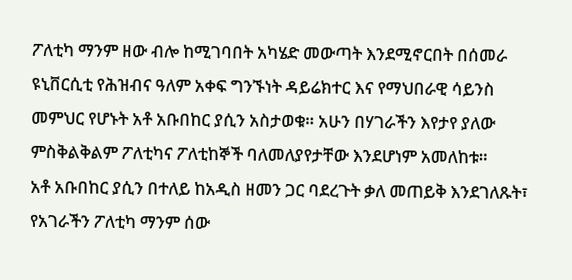ፖለቲካ ማንም ዘው ብሎ ከሚገባበት አካሄድ መውጣት እንደሚኖርበት በሰመራ ዩኒቨርሲቲ የሕዝብና ዓለም አቀፍ ግንኙነት ዳይሬክተር እና የማህበራዊ ሳይንስ መምህር የሆኑት አቶ አቡበከር ያሲን አስታወቁ። አሁን በሃገራችን እየታየ ያለው ምስቅልቅልም ፖለቲካና ፖለቲከኞች ባለመለያየታቸው እንደሆነም አመለከቱ።
አቶ አቡበከር ያሲን በተለይ ከአዲስ ዘመን ጋር ባደረጉት ቃለ መጠይቅ እንደገለጹት፣ የአገራችን ፖለቲካ ማንም ሰው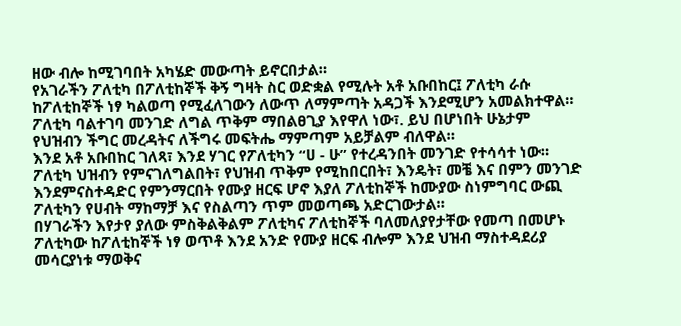ዘው ብሎ ከሚገባበት አካሄድ መውጣት ይኖርበታል።
የአገራችን ፖለቲካ በፖለቲከኞች ቅኝ ግዛት ስር ወድቋል የሚሉት አቶ አቡበከር፤ ፖለቲካ ራሱ ከፖለቲከኞች ነፃ ካልወጣ የሚፈለገውን ለውጥ ለማምጣት አዳጋች እንደሚሆን አመልክተዋል።
ፖለቲካ ባልተገባ መንገድ ለግል ጥቅም ማበልፀጊያ እየዋለ ነው፣. ይህ በሆነበት ሁኔታም የህዝብን ችግር መረዳትና ለችግሩ መፍትሔ ማምጣም አይቻልም ብለዋል።
እንደ አቶ አቡበከር ገለጻ፣ እንደ ሃገር የፖለቲካን “ሀ - ሁ” የተረዳንበት መንገድ የተሳሳተ ነው። ፖለቲካ ህዝብን የምናገለግልበት፣ የህዝብ ጥቅም የሚከበርበት፣ እንዴት፣ መቼ እና በምን መንገድ እንደምናስተዳድር የምንማርበት የሙያ ዘርፍ ሆኖ እያለ ፖለቲከኞች ከሙያው ስነምግባር ውጪ ፖለቲካን የሀብት ማከማቻ እና የስልጣን ጥም መወጣጫ አድርገውታል።
በሃገራችን እየታየ ያለው ምስቅልቅልም ፖለቲካና ፖለቲከኞች ባለመለያየታቸው የመጣ በመሆኑ ፖለቲካው ከፖለቲከኞች ነፃ ወጥቶ እንደ አንድ የሙያ ዘርፍ ብሎም እንደ ህዝብ ማስተዳደሪያ መሳርያነቱ ማወቅና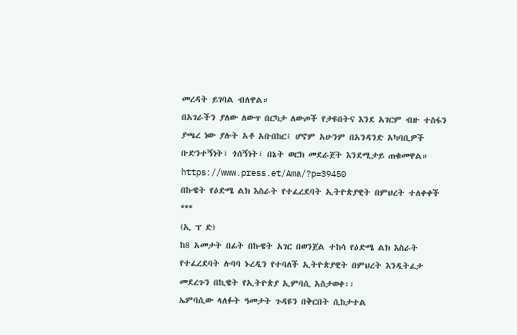መረዳት ይገባል ብለዋል።
በአገራችን ያለው ለውጥ በርካታ ለውጦች የታዩበትና እንደ አገርም ብዙ ተስፋን ያጫረ ነው ያሉት አቶ አቡበከር፤ ሆኖም አሁንም በአንዳንድ አካባቢዎች ቡድንተኝነት፣ ጎሰኝነት፣ በኔት ወርክ መደራጀት እንደሚታይ ጠቁመዋል።
https://www.press.et/Ama/?p=39450
በኩዌት የዕድሜ ልክ እስራት የተፈረደባት ኢትዮጵያዊት በምህረት ተለቀቀች
***
(ኢ ፕ ድ)
ከ8 አመታት በፊት በኩዌት አገር በወንጀል ተከሳ የዕድሜ ልክ እስራት የተፈረደባት ሉባባ ኑረዲን የተባለች ኢትዮጵያዊት በምህረት እንዲትፈታ መደረጉን በኪዌት የኢትዮጵያ ኢምባሲ አስታወቀ፡፡
ኤምባሲው ላለፉት ዓመታት ጉዳዩን በቅርበት ሲከታተል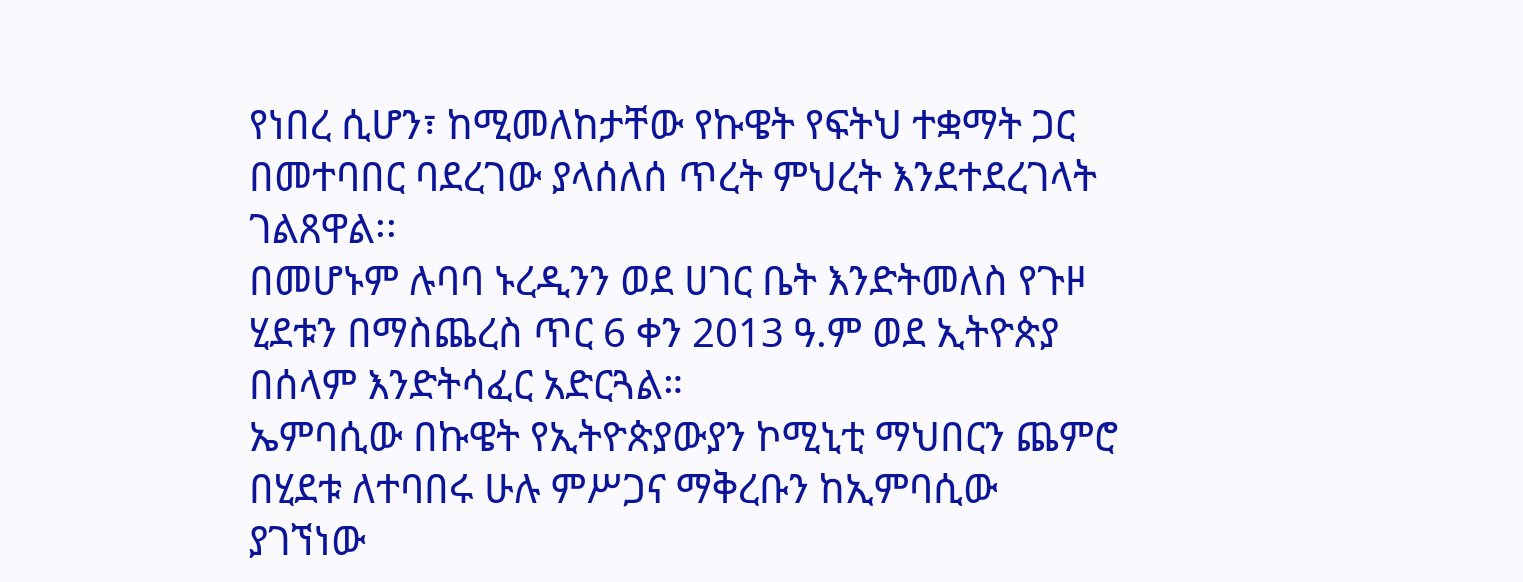የነበረ ሲሆን፣ ከሚመለከታቸው የኩዌት የፍትህ ተቋማት ጋር በመተባበር ባደረገው ያላሰለሰ ጥረት ምህረት እንደተደረገላት ገልጸዋል፡፡
በመሆኑም ሉባባ ኑረዲንን ወደ ሀገር ቤት እንድትመለስ የጉዞ ሂደቱን በማስጨረስ ጥር 6 ቀን 2013 ዓ.ም ወደ ኢትዮጵያ በሰላም እንድትሳፈር አድርጓል።
ኤምባሲው በኩዌት የኢትዮጵያውያን ኮሚኒቲ ማህበርን ጨምሮ በሂደቱ ለተባበሩ ሁሉ ምሥጋና ማቅረቡን ከኢምባሲው ያገኘነው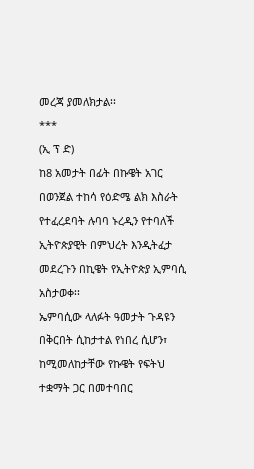መረጃ ያመለክታል፡፡
***
(ኢ ፕ ድ)
ከ8 አመታት በፊት በኩዌት አገር በወንጀል ተከሳ የዕድሜ ልክ እስራት የተፈረደባት ሉባባ ኑረዲን የተባለች ኢትዮጵያዊት በምህረት እንዲትፈታ መደረጉን በኪዌት የኢትዮጵያ ኢምባሲ አስታወቀ፡፡
ኤምባሲው ላለፉት ዓመታት ጉዳዩን በቅርበት ሲከታተል የነበረ ሲሆን፣ ከሚመለከታቸው የኩዌት የፍትህ ተቋማት ጋር በመተባበር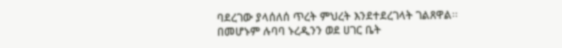ባደረገው ያላሰለሰ ጥረት ምህረት እንደተደረገላት ገልጸዋል፡፡
በመሆኑም ሉባባ ኑረዲንን ወደ ሀገር ቤት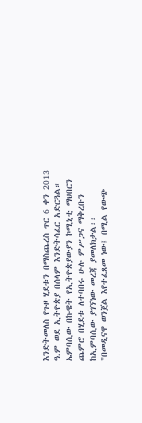እንድትመለስ የጉዞ ሂደቱን በማስጨረስ ጥር 6 ቀን 2013 ዓ.ም ወደ ኢትዮጵያ በሰላም እንድትሳፈር አድርጓል።
ኤምባሲው በኩዌት የኢትዮጵያውያን ኮሚኒቲ ማህበርን ጨምሮ በሂደቱ ለተባበሩ ሁሉ ምሥጋና ማቅረቡን ከኢምባሲው ያገኘነው መረጃ ያመለክታል፡፡
"በመዲናዋ ወንጀል እየተፈጸመ ነው፤ በሚል የውጭ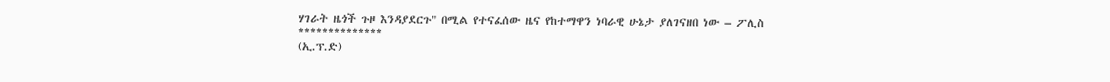ሃገራት ዜጎች ጉዞ እንዳያደርጉ" በሚል የተናፈሰው ዜና የከተማዋን ነባራዊ ሁኔታ ያለገናዘበ ነው – ፖሊስ
**************
(ኢ.ፕ.ድ)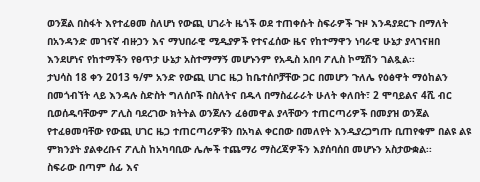ወንጀል በስፋት እየተፈፀመ ስለሆነ የውጪ ሀገራት ዜጎች ወደ ተጠቀሱት ስፍራዎች ጉዞ እንዳያደርጉ በማለት በአንዳንድ መገናኛ ብዙኃን እና ማህበራዊ ሚዲያዎች የተናፈሰው ዜና የከተማዋን ነባራዊ ሁኔታ ያላገናዘበ እንደሆነና የከተማችን የፀጥታ ሁኔታ አስተማማኝ መሆኑንም የአዲስ አበባ ፖሊስ ኮሚሽን ገልጿል፡፡
ታህሳስ 18 ቀን 2013 ዓ/ም አንድ የውጪ ሀገር ዜጋ ከቤተሰቦቻቸው ጋር በመሆን ጉለሌ የዕፅዋት ማዕከልን በመጎብኘት ላይ እንዳሉ ስድስት ግለሰቦች በስለትና በዱላ በማስፈራራት ሁለት ቀለበት፣ 2 ሞባይልና 4ሺ ብር ቢወሰዱባቸውም ፖሊስ ባደረገው ክትትል ወንጀሉን ፈፅመዋል ያላቸውን ተጠርጣሪዎች በመያዝ ወንጀል የተፈፀመባቸው የውጪ ሀገር ዜጋ ተጠርጣሪዎቹን በአካል ቀርበው በመለየት እንዲያረጋግጡ ቢጠየቁም በልዩ ልዩ ምክንያት ያልቀረቡና ፖሊስ ከአካባቢው ሌሎች ተጨማሪ ማስረጃዎችን እያሰባሰበ መሆኑን አስታውቋል፡፡
ስፍራው በጣም ሰፊ እና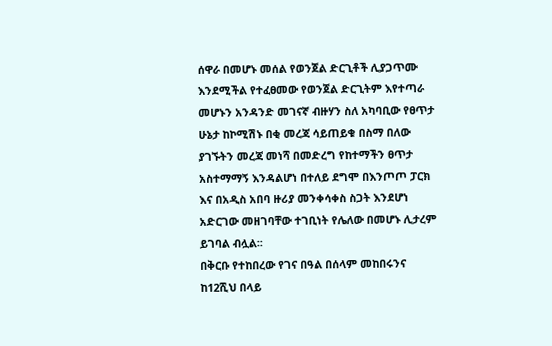ሰዋራ በመሆኑ መሰል የወንጀል ድርጊቶች ሊያጋጥሙ እንደሚችል የተፈፀመው የወንጀል ድርጊትም እየተጣራ መሆኑን አንዳንድ መገናኛ ብዙሃን ስለ አካባቢው የፀጥታ ሁኔታ ከኮሚሽኑ በቂ መረጃ ሳይጠይቁ በስማ በለው ያገኙትን መረጃ መነሻ በመድረግ የከተማችን ፀጥታ አስተማማኝ እንዳልሆነ በተለይ ደግሞ በእንጦጦ ፓርክ እና በአዲስ አበባ ዙሪያ መንቀሳቀስ ስጋት እንደሆነ አድርገው መዘገባቸው ተገቢነት የሌለው በመሆኑ ሊታረም ይገባል ብሏል፡፡
በቅርቡ የተከበረው የገና በዓል በሰላም መከበሩንና ከ12ሺህ በላይ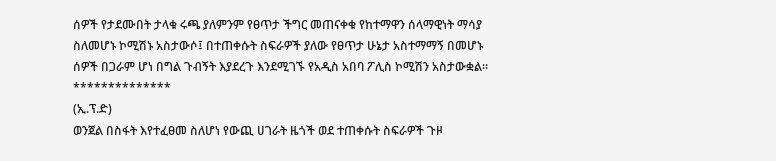ሰዎች የታደሙበት ታላቁ ሩጫ ያለምንም የፀጥታ ችግር መጠናቀቁ የከተማዋን ሰላማዊነት ማሳያ ስለመሆኑ ኮሚሽኑ አስታውሶ፤ በተጠቀሱት ስፍራዎች ያለው የፀጥታ ሁኔታ አስተማማኝ በመሆኑ ሰዎች በጋራም ሆነ በግል ጉብኝት እያደረጉ እንደሚገኙ የአዲስ አበባ ፖሊስ ኮሚሽን አስታውቋል።
**************
(ኢ.ፕ.ድ)
ወንጀል በስፋት እየተፈፀመ ስለሆነ የውጪ ሀገራት ዜጎች ወደ ተጠቀሱት ስፍራዎች ጉዞ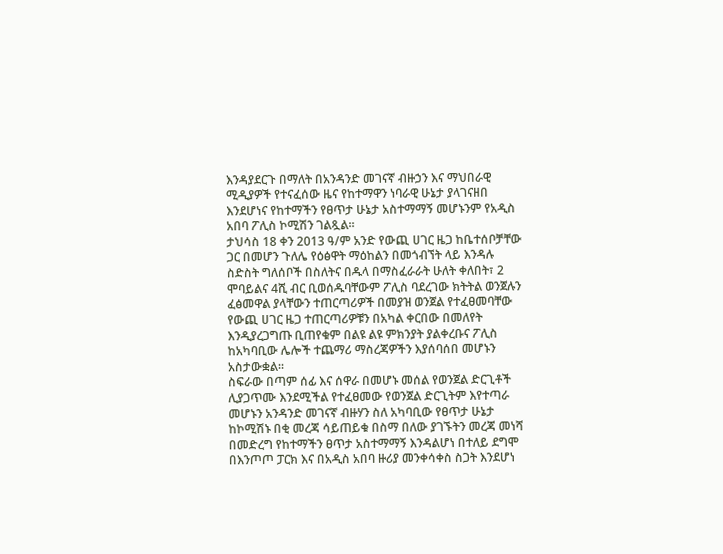እንዳያደርጉ በማለት በአንዳንድ መገናኛ ብዙኃን እና ማህበራዊ ሚዲያዎች የተናፈሰው ዜና የከተማዋን ነባራዊ ሁኔታ ያላገናዘበ እንደሆነና የከተማችን የፀጥታ ሁኔታ አስተማማኝ መሆኑንም የአዲስ አበባ ፖሊስ ኮሚሽን ገልጿል፡፡
ታህሳስ 18 ቀን 2013 ዓ/ም አንድ የውጪ ሀገር ዜጋ ከቤተሰቦቻቸው ጋር በመሆን ጉለሌ የዕፅዋት ማዕከልን በመጎብኘት ላይ እንዳሉ ስድስት ግለሰቦች በስለትና በዱላ በማስፈራራት ሁለት ቀለበት፣ 2 ሞባይልና 4ሺ ብር ቢወሰዱባቸውም ፖሊስ ባደረገው ክትትል ወንጀሉን ፈፅመዋል ያላቸውን ተጠርጣሪዎች በመያዝ ወንጀል የተፈፀመባቸው የውጪ ሀገር ዜጋ ተጠርጣሪዎቹን በአካል ቀርበው በመለየት እንዲያረጋግጡ ቢጠየቁም በልዩ ልዩ ምክንያት ያልቀረቡና ፖሊስ ከአካባቢው ሌሎች ተጨማሪ ማስረጃዎችን እያሰባሰበ መሆኑን አስታውቋል፡፡
ስፍራው በጣም ሰፊ እና ሰዋራ በመሆኑ መሰል የወንጀል ድርጊቶች ሊያጋጥሙ እንደሚችል የተፈፀመው የወንጀል ድርጊትም እየተጣራ መሆኑን አንዳንድ መገናኛ ብዙሃን ስለ አካባቢው የፀጥታ ሁኔታ ከኮሚሽኑ በቂ መረጃ ሳይጠይቁ በስማ በለው ያገኙትን መረጃ መነሻ በመድረግ የከተማችን ፀጥታ አስተማማኝ እንዳልሆነ በተለይ ደግሞ በእንጦጦ ፓርክ እና በአዲስ አበባ ዙሪያ መንቀሳቀስ ስጋት እንደሆነ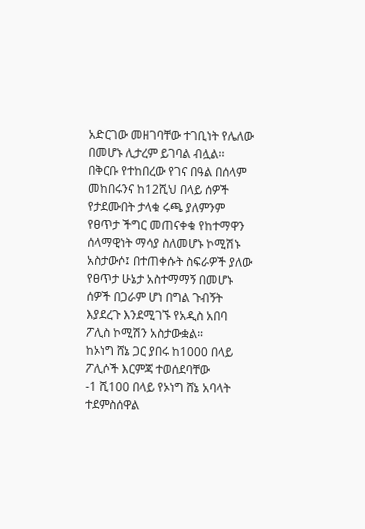አድርገው መዘገባቸው ተገቢነት የሌለው በመሆኑ ሊታረም ይገባል ብሏል፡፡
በቅርቡ የተከበረው የገና በዓል በሰላም መከበሩንና ከ12ሺህ በላይ ሰዎች የታደሙበት ታላቁ ሩጫ ያለምንም የፀጥታ ችግር መጠናቀቁ የከተማዋን ሰላማዊነት ማሳያ ስለመሆኑ ኮሚሽኑ አስታውሶ፤ በተጠቀሱት ስፍራዎች ያለው የፀጥታ ሁኔታ አስተማማኝ በመሆኑ ሰዎች በጋራም ሆነ በግል ጉብኝት እያደረጉ እንደሚገኙ የአዲስ አበባ ፖሊስ ኮሚሽን አስታውቋል።
ከኦነግ ሸኔ ጋር ያበሩ ከ1000 በላይ ፖሊሶች እርምጃ ተወሰደባቸው
-1 ሺ100 በላይ የኦነግ ሸኔ አባላት ተደምስሰዋል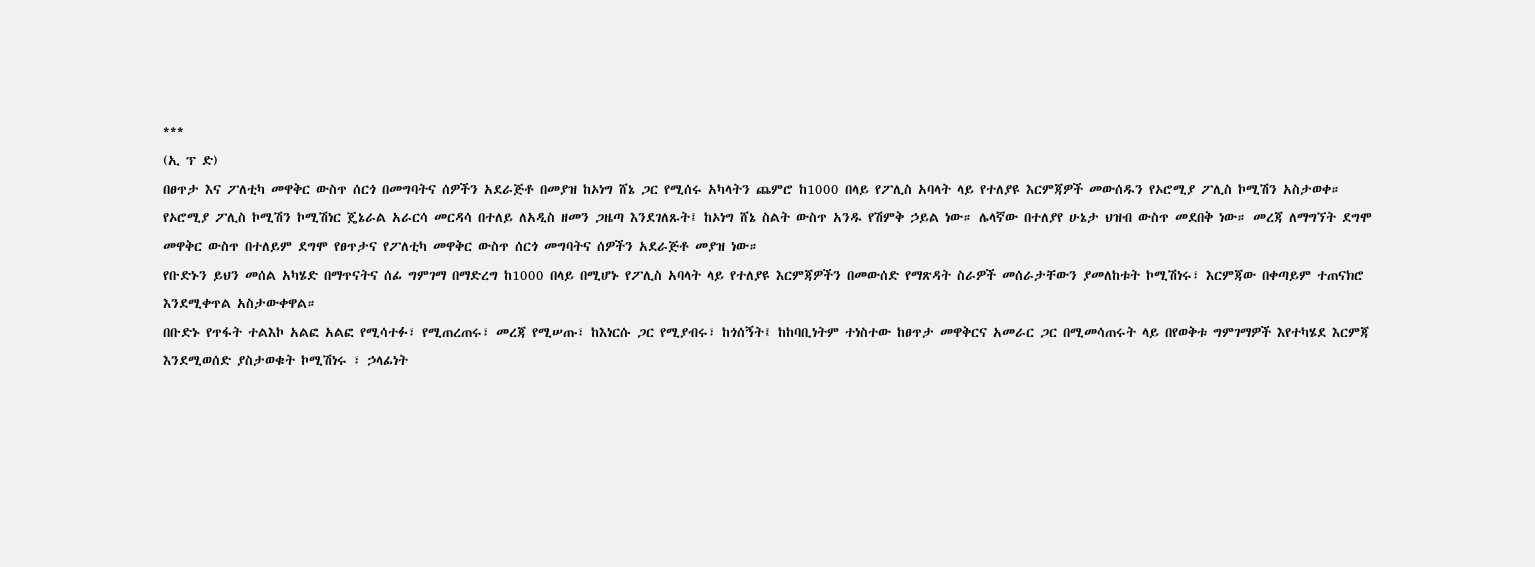***
(ኢ ፕ ድ)
በፀጥታ እና ፖለቲካ መዋቅር ውስጥ ሰርጎ በመግባትና ሰዎችን አደራጅቶ በመያዝ ከኦነግ ሸኔ ጋር የሚሰሩ አካላትን ጨምሮ ከ1000 በላይ የፖሊስ አባላት ላይ የተለያዩ እርምጃዎች መውሰዱን የኦሮሚያ ፖሊስ ኮሚሽን አስታወቀ።
የኦሮሚያ ፖሊስ ኮሚሽን ኮሚሽነር ጄኔራል አራርሳ መርዳሳ በተለይ ለአዲስ ዘመን ጋዜጣ እንደገለጹት፤ ከኦነግ ሸኔ ስልት ውስጥ አንዱ የሽምቅ ኃይል ነው። ሌላኛው በተለያየ ሁኔታ ህዝብ ውስጥ መደበቅ ነው። መረጃ ለማግኘት ደግሞ መዋቅር ውስጥ በተለይም ደግሞ የፀጥታና የፖለቲካ መዋቅር ውስጥ ሰርጎ መግባትና ሰዎችን አደራጅቶ መያዝ ነው።
የቡድኑን ይህን መሰል አካሄድ በማጥናትና ሰፊ ግምገማ በማድረግ ከ1000 በላይ በሚሆኑ የፖሊስ አባላት ላይ የተለያዩ እርምጃዎችን በመውሰድ የማጽዳት ስራዎች መሰራታቸውን ያመለከቱት ኮሚሽነሩ፣ እርምጃው በቀጣይም ተጠናክሮ እንደሚቀጥል አስታውቀዋል።
በቡድኑ የጥፋት ተልእኮ አልፎ አልፎ የሚሳተፉ፣ የሚጠረጠሩ፣ መረጃ የሚሠጡ፣ ከእነርሱ ጋር የሚያብሩ፣ ከጎሰኝት፤ ከከባቢነትም ተነስተው ከፀጥታ መዋቅርና አመራር ጋር በሚመሳጠሩት ላይ በየወቅቱ ግምገማዎች እየተካሄደ እርምጃ እንደሚወሰድ ያስታወቁት ኮሚሽነሩ ፣ ኃላፊነት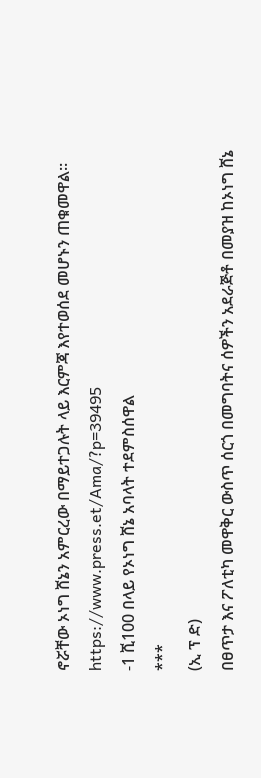ኖሯቸው ኦነግ ሸኔን አምርረው በማይተጋሉት ላይ እርምጃ እየተወሰደ መሆኑን ጠቁመዋል።
https://www.press.et/Ama/?p=39495
-1 ሺ100 በላይ የኦነግ ሸኔ አባላት ተደምስሰዋል
***
(ኢ ፕ ድ)
በፀጥታ እና ፖለቲካ መዋቅር ውስጥ ሰርጎ በመግባትና ሰዎችን አደራጅቶ በመያዝ ከኦነግ ሸኔ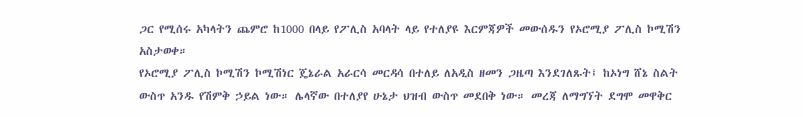ጋር የሚሰሩ አካላትን ጨምሮ ከ1000 በላይ የፖሊስ አባላት ላይ የተለያዩ እርምጃዎች መውሰዱን የኦሮሚያ ፖሊስ ኮሚሽን አስታወቀ።
የኦሮሚያ ፖሊስ ኮሚሽን ኮሚሽነር ጄኔራል አራርሳ መርዳሳ በተለይ ለአዲስ ዘመን ጋዜጣ እንደገለጹት፤ ከኦነግ ሸኔ ስልት ውስጥ አንዱ የሽምቅ ኃይል ነው። ሌላኛው በተለያየ ሁኔታ ህዝብ ውስጥ መደበቅ ነው። መረጃ ለማግኘት ደግሞ መዋቅር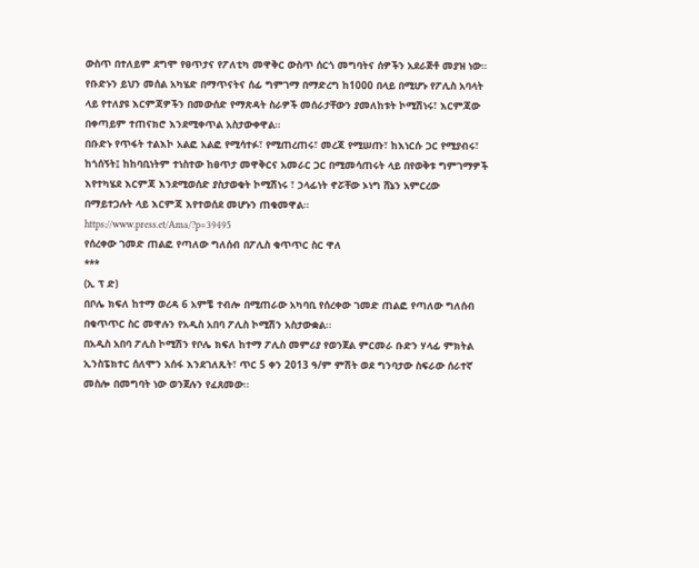ውስጥ በተለይም ደግሞ የፀጥታና የፖለቲካ መዋቅር ውስጥ ሰርጎ መግባትና ሰዎችን አደራጅቶ መያዝ ነው።
የቡድኑን ይህን መሰል አካሄድ በማጥናትና ሰፊ ግምገማ በማድረግ ከ1000 በላይ በሚሆኑ የፖሊስ አባላት ላይ የተለያዩ እርምጃዎችን በመውሰድ የማጽዳት ስራዎች መሰራታቸውን ያመለከቱት ኮሚሽነሩ፣ እርምጃው በቀጣይም ተጠናክሮ እንደሚቀጥል አስታውቀዋል።
በቡድኑ የጥፋት ተልእኮ አልፎ አልፎ የሚሳተፉ፣ የሚጠረጠሩ፣ መረጃ የሚሠጡ፣ ከእነርሱ ጋር የሚያብሩ፣ ከጎሰኝት፤ ከከባቢነትም ተነስተው ከፀጥታ መዋቅርና አመራር ጋር በሚመሳጠሩት ላይ በየወቅቱ ግምገማዎች እየተካሄደ እርምጃ እንደሚወሰድ ያስታወቁት ኮሚሽነሩ ፣ ኃላፊነት ኖሯቸው ኦነግ ሸኔን አምርረው በማይተጋሉት ላይ እርምጃ እየተወሰደ መሆኑን ጠቁመዋል።
https://www.press.et/Ama/?p=39495
የሰረቀው ገመድ ጠልፎ የጣለው ግለሰብ በፖሊስ ቁጥጥር ስር ዋለ
***
(ኢ ፕ ድ)
በቦሌ ክፍለ ከተማ ወረዳ 6 አምቼ ተብሎ በሚጠራው አካባቢ የሰረቀው ገመድ ጠልፎ የጣለው ግለሰብ በቁጥጥር ስር መዋሉን የአዲስ አበባ ፖሊስ ኮሚሽን አስታውቋል፡፡
በአዲስ አበባ ፖሊስ ኮሚሽን የቦሌ ክፍለ ከተማ ፖሊስ መምሪያ የወንጀል ምርመራ ቡድን ሃላፊ ምክትል ኢንስፔክተር ሰለሞን አሰፋ እንደገለጹት፣ ጥር 5 ቀን 2013 ዓ/ም ምሽት ወደ ግንባታው ስፍራው ሰራተኛ መስሎ በመግባት ነው ወንጀሉን የፈጸመው፡፡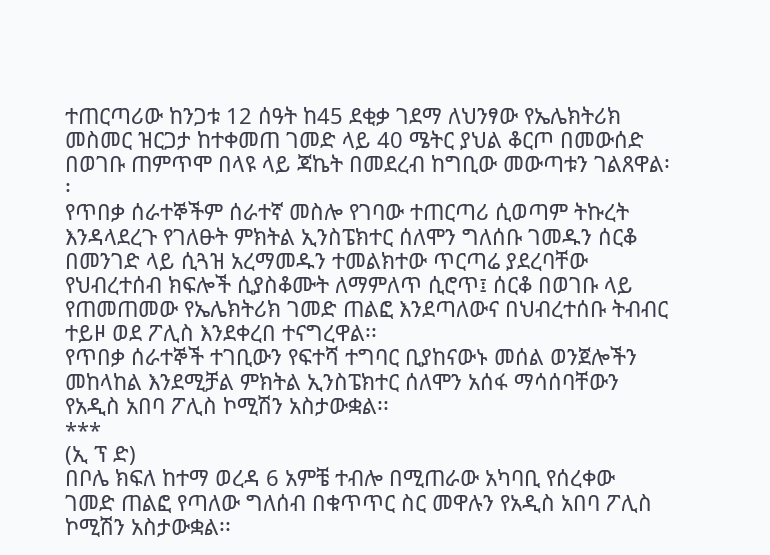ተጠርጣሪው ከንጋቱ 12 ሰዓት ከ45 ደቂቃ ገደማ ለህንፃው የኤሌክትሪክ መስመር ዝርጋታ ከተቀመጠ ገመድ ላይ 40 ሜትር ያህል ቆርጦ በመውሰድ በወገቡ ጠምጥሞ በላዩ ላይ ጃኬት በመደረብ ከግቢው መውጣቱን ገልጸዋል፡፡
የጥበቃ ሰራተኞችም ሰራተኛ መስሎ የገባው ተጠርጣሪ ሲወጣም ትኩረት እንዳላደረጉ የገለፁት ምክትል ኢንስፔክተር ሰለሞን ግለሰቡ ገመዱን ሰርቆ በመንገድ ላይ ሲጓዝ አረማመዱን ተመልክተው ጥርጣሬ ያደረባቸው የህብረተሰብ ክፍሎች ሲያስቆሙት ለማምለጥ ሲሮጥ፤ ሰርቆ በወገቡ ላይ የጠመጠመው የኤሌክትሪክ ገመድ ጠልፎ እንደጣለውና በህብረተሰቡ ትብብር ተይዞ ወደ ፖሊስ እንደቀረበ ተናግረዋል፡፡
የጥበቃ ሰራተኞች ተገቢውን የፍተሻ ተግባር ቢያከናውኑ መሰል ወንጀሎችን መከላከል እንደሚቻል ምክትል ኢንስፔክተር ሰለሞን አሰፋ ማሳሰባቸውን የአዲስ አበባ ፖሊስ ኮሚሽን አስታውቋል፡፡
***
(ኢ ፕ ድ)
በቦሌ ክፍለ ከተማ ወረዳ 6 አምቼ ተብሎ በሚጠራው አካባቢ የሰረቀው ገመድ ጠልፎ የጣለው ግለሰብ በቁጥጥር ስር መዋሉን የአዲስ አበባ ፖሊስ ኮሚሽን አስታውቋል፡፡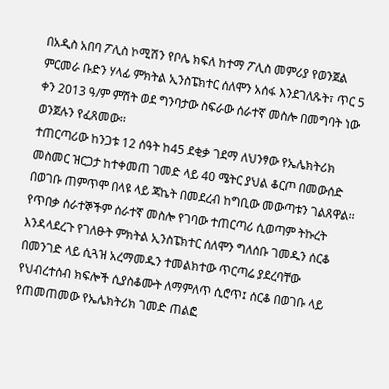በአዲስ አበባ ፖሊስ ኮሚሽን የቦሌ ክፍለ ከተማ ፖሊስ መምሪያ የወንጀል ምርመራ ቡድን ሃላፊ ምክትል ኢንስፔክተር ሰለሞን አሰፋ እንደገለጹት፣ ጥር 5 ቀን 2013 ዓ/ም ምሽት ወደ ግንባታው ስፍራው ሰራተኛ መስሎ በመግባት ነው ወንጀሉን የፈጸመው፡፡
ተጠርጣሪው ከንጋቱ 12 ሰዓት ከ45 ደቂቃ ገደማ ለህንፃው የኤሌክትሪክ መስመር ዝርጋታ ከተቀመጠ ገመድ ላይ 40 ሜትር ያህል ቆርጦ በመውሰድ በወገቡ ጠምጥሞ በላዩ ላይ ጃኬት በመደረብ ከግቢው መውጣቱን ገልጸዋል፡፡
የጥበቃ ሰራተኞችም ሰራተኛ መስሎ የገባው ተጠርጣሪ ሲወጣም ትኩረት እንዳላደረጉ የገለፁት ምክትል ኢንስፔክተር ሰለሞን ግለሰቡ ገመዱን ሰርቆ በመንገድ ላይ ሲጓዝ አረማመዱን ተመልክተው ጥርጣሬ ያደረባቸው የህብረተሰብ ክፍሎች ሲያስቆሙት ለማምለጥ ሲሮጥ፤ ሰርቆ በወገቡ ላይ የጠመጠመው የኤሌክትሪክ ገመድ ጠልፎ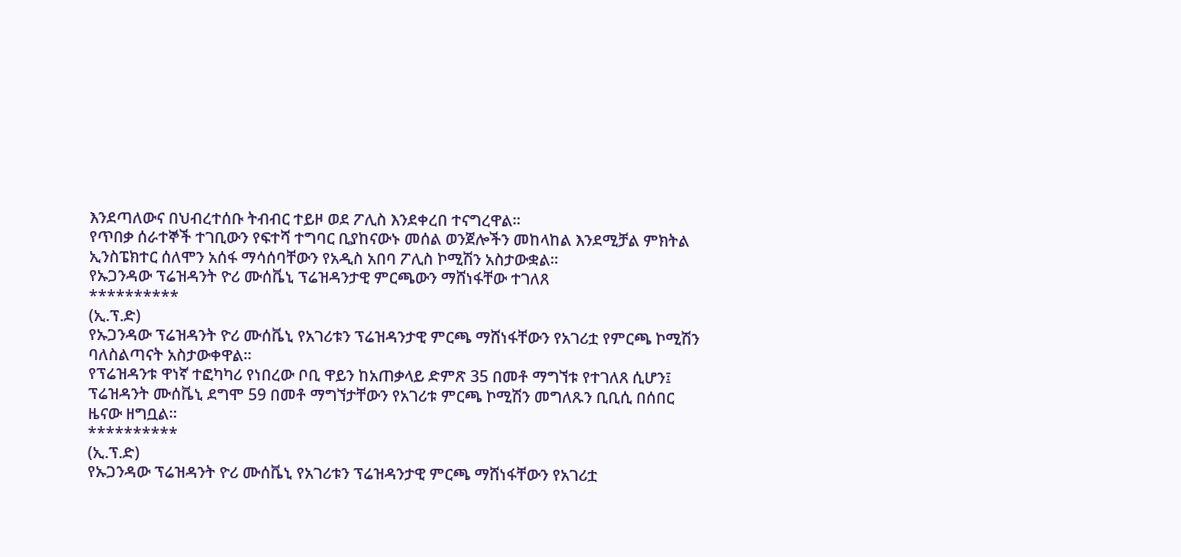እንደጣለውና በህብረተሰቡ ትብብር ተይዞ ወደ ፖሊስ እንደቀረበ ተናግረዋል፡፡
የጥበቃ ሰራተኞች ተገቢውን የፍተሻ ተግባር ቢያከናውኑ መሰል ወንጀሎችን መከላከል እንደሚቻል ምክትል ኢንስፔክተር ሰለሞን አሰፋ ማሳሰባቸውን የአዲስ አበባ ፖሊስ ኮሚሽን አስታውቋል፡፡
የኡጋንዳው ፕሬዝዳንት ዮሪ ሙሰቬኒ ፕሬዝዳንታዊ ምርጫውን ማሸነፋቸው ተገለጸ
**********
(ኢ.ፕ.ድ)
የኡጋንዳው ፕሬዝዳንት ዮሪ ሙሰቬኒ የአገሪቱን ፕሬዝዳንታዊ ምርጫ ማሸነፋቸውን የአገሪቷ የምርጫ ኮሚሽን ባለስልጣናት አስታውቀዋል።
የፕሬዝዳንቱ ዋነኛ ተፎካካሪ የነበረው ቦቢ ዋይን ከአጠቃላይ ድምጽ 35 በመቶ ማግኘቱ የተገለጸ ሲሆን፤ ፕሬዝዳንት ሙሰቬኒ ደግሞ 59 በመቶ ማግኘታቸውን የአገሪቱ ምርጫ ኮሚሽን መግለጹን ቢቢሲ በሰበር ዜናው ዘግቧል።
**********
(ኢ.ፕ.ድ)
የኡጋንዳው ፕሬዝዳንት ዮሪ ሙሰቬኒ የአገሪቱን ፕሬዝዳንታዊ ምርጫ ማሸነፋቸውን የአገሪቷ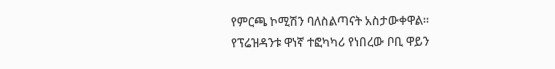የምርጫ ኮሚሽን ባለስልጣናት አስታውቀዋል።
የፕሬዝዳንቱ ዋነኛ ተፎካካሪ የነበረው ቦቢ ዋይን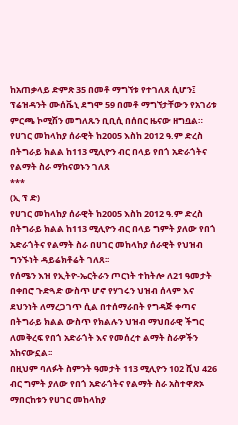ከአጠቃላይ ድምጽ 35 በመቶ ማግኘቱ የተገለጸ ሲሆን፤ ፕሬዝዳንት ሙሰቬኒ ደግሞ 59 በመቶ ማግኘታቸውን የአገሪቱ ምርጫ ኮሚሽን መግለጹን ቢቢሲ በሰበር ዜናው ዘግቧል።
የሀገር መከላከያ ሰራዊት ከ2005 እስከ 2012 ዓ.ም ድረስ በትግራይ ክልል ከ113 ሚሊዮን ብር በላይ የበጎ አድራጎትና የልማት ስራ ማከናወኑን ገለጸ
***
(ኢ ፕ ድ)
የሀገር መከላከያ ሰራዊት ከ2005 እስከ 2012 ዓ.ም ድረስ በትግራይ ክልል ከ113 ሚሊዮን ብር በላይ ግምት ያለው የበጎ አድራጎትና የልማት ስራ በሀገር መከላከያ ሰራዊት የህዝብ ግንኙነት ዳይሬክቶሬት ገለጸ፡፡
የሰሜን እዝ የኢትዮ-ኤርትራን ጦርነት ተከትሎ ለ21 ዓመታት በቀበሮ ጉድጓድ ውስጥ ሆኖ የሃገሩን ህዝብ ሰላም እና ደህንነት ለማረጋገጥ ሲል በተሰማራበት የግዳጅ ቀጣና በትግራይ ክልል ውስጥ የክልሉን ህዝብ ማህበራዊ ችግር ለመቅረፍ የበጎ አድራጎት እና የመሰረተ ልማት ስራዎችን አከናውኗል፡፡
በዚህም ባለፉት ስምንት ዓመታት 113 ሚሊዮን 102 ሺህ 426 ብር ግምት ያለው የበጎ አድራጎትና የልማት ስራ አስተዋጽኦ ማበርከቱን የሀገር መከላከያ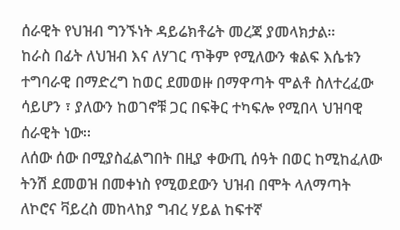ሰራዊት የህዝብ ግንኙነት ዳይሬክቶሬት መረጃ ያመላክታል።
ከራስ በፊት ለህዝብ እና ለሃገር ጥቅም የሚለውን ቁልፍ እሴቱን ተግባራዊ በማድረግ ከወር ደመወዙ በማዋጣት ሞልቶ ስለተረፈው ሳይሆን ፣ ያለውን ከወገኖቹ ጋር በፍቅር ተካፍሎ የሚበላ ህዝባዊ ሰራዊት ነው፡፡
ለሰው ሰው በሚያስፈልግበት በዚያ ቀውጢ ሰዓት በወር ከሚከፈለው ትንሽ ደመወዝ በመቀነስ የሚወደውን ህዝብ በሞት ላለማጣት ለኮሮና ቫይረስ መከላከያ ግብረ ሃይል ከፍተኛ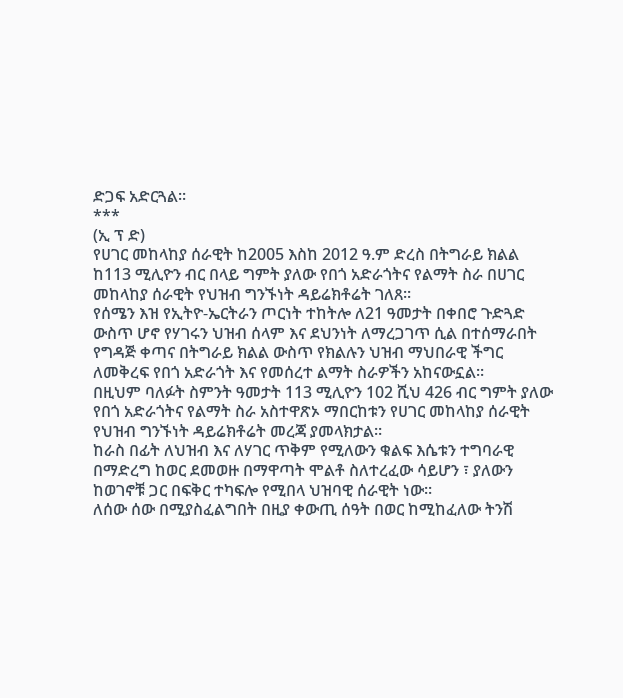ድጋፍ አድርጓል፡፡
***
(ኢ ፕ ድ)
የሀገር መከላከያ ሰራዊት ከ2005 እስከ 2012 ዓ.ም ድረስ በትግራይ ክልል ከ113 ሚሊዮን ብር በላይ ግምት ያለው የበጎ አድራጎትና የልማት ስራ በሀገር መከላከያ ሰራዊት የህዝብ ግንኙነት ዳይሬክቶሬት ገለጸ፡፡
የሰሜን እዝ የኢትዮ-ኤርትራን ጦርነት ተከትሎ ለ21 ዓመታት በቀበሮ ጉድጓድ ውስጥ ሆኖ የሃገሩን ህዝብ ሰላም እና ደህንነት ለማረጋገጥ ሲል በተሰማራበት የግዳጅ ቀጣና በትግራይ ክልል ውስጥ የክልሉን ህዝብ ማህበራዊ ችግር ለመቅረፍ የበጎ አድራጎት እና የመሰረተ ልማት ስራዎችን አከናውኗል፡፡
በዚህም ባለፉት ስምንት ዓመታት 113 ሚሊዮን 102 ሺህ 426 ብር ግምት ያለው የበጎ አድራጎትና የልማት ስራ አስተዋጽኦ ማበርከቱን የሀገር መከላከያ ሰራዊት የህዝብ ግንኙነት ዳይሬክቶሬት መረጃ ያመላክታል።
ከራስ በፊት ለህዝብ እና ለሃገር ጥቅም የሚለውን ቁልፍ እሴቱን ተግባራዊ በማድረግ ከወር ደመወዙ በማዋጣት ሞልቶ ስለተረፈው ሳይሆን ፣ ያለውን ከወገኖቹ ጋር በፍቅር ተካፍሎ የሚበላ ህዝባዊ ሰራዊት ነው፡፡
ለሰው ሰው በሚያስፈልግበት በዚያ ቀውጢ ሰዓት በወር ከሚከፈለው ትንሽ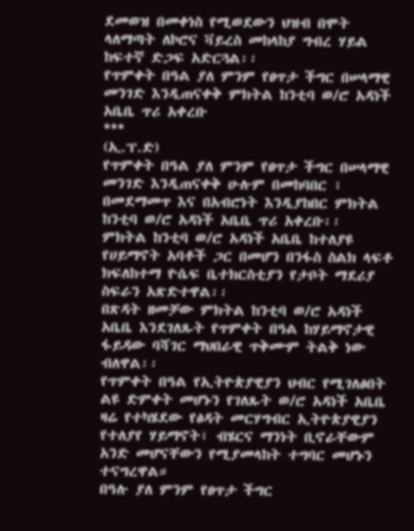ደመወዝ በመቀነስ የሚወደውን ህዝብ በሞት ላለማጣት ለኮሮና ቫይረስ መከላከያ ግብረ ሃይል ከፍተኛ ድጋፍ አድርጓል፡፡
የጥምቀት በዓል ያለ ምንም የፀጥታ ችግር በሠላማዊ መንገድ እንዲጠናቀቅ ምክትል ከንቲባ ወ/ሮ አዳነች አቤቤ ጥሪ አቀረቡ
***
(ኢ.ፕ.ድ)
የጥምቀት በዓል ያለ ምንም የፀጥታ ችግር በሠላማዊ መንገድ እንዲጠናቀቅ ሁሉም በመከባበር ፣ በመደማመጥ እና በአብሮነት እንዲያከበር ምክትል ከንቲባ ወ/ሮ አዳነች አቤቤ ጥሪ አቀረቡ፡፡
ምክትል ከንቲባ ወ/ሮ አዳነች አቤቤ ከተለያዩ የሀይማኖት አባቶች ጋር በመሆን በንፋስ ስልክ ላፍቶ ክፍለከተማ ዮሴፍ ቤተክርስቲያን የታቦት ማደሪያ ስፍራን አጽድተዋል፡፡
በጽዳት ዘመቻው ምክትል ከንቲባ ወ/ሮ አዳነች አቤቤ እንደገለጹት የጥምቀት በዓል ከሃይማኖታዊ ፋይዳው ባሻገር ማህበራዊ ጥቅሙም ትልቅ ነው ብለዋል፡፡
የጥምቀት በዓል የኢትዮጵያዊያን ህብር የሚገለፅበት ልዩ ድምቀት መሆኑን የገለጹት ወ/ሮ አዳነች አቤቤ ዛሬ የተካሄደው የፅዳት መርሃግብር ኢትዮጵያዊያን የተለያየ ሃይማኖት፣ ብሄርና ማንነት ቢኖራቸውም አንድ መሆናቸውን የሚያመላከት ተግባር መሆኑን ተናግረዋል።
በዓሉ ያለ ምንም የፀጥታ ችግር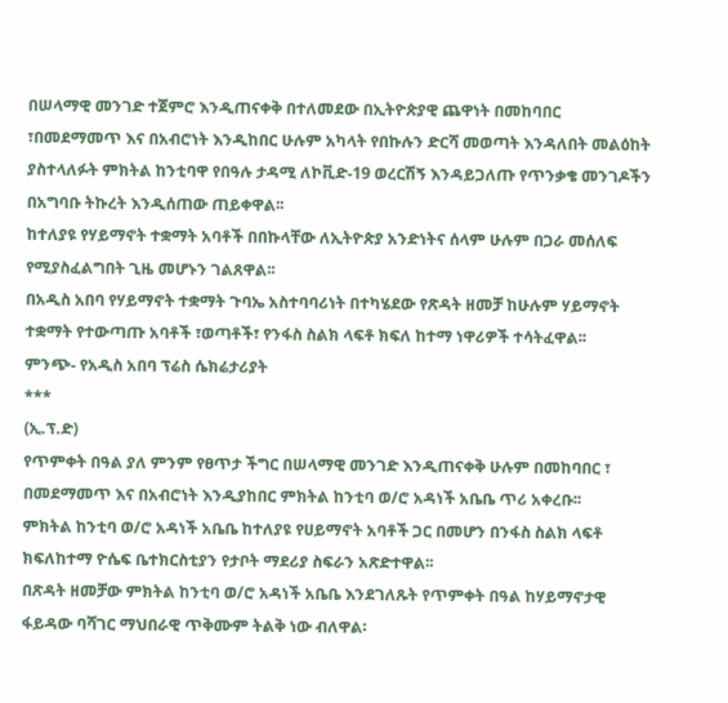በሠላማዊ መንገድ ተጀምሮ እንዲጠናቀቅ በተለመደው በኢትዮጵያዊ ጨዋነት በመከባበር ፣በመደማመጥ እና በአብሮነት እንዲከበር ሁሉም አካላት የበኩሉን ድርሻ መወጣት እንዳለበት መልዕከት ያስተላለፉት ምክትል ከንቲባዋ የበዓሉ ታዳሚ ለኮቪድ-19 ወረርሽኝ እንዳይጋለጡ የጥንቃቄ መንገዶችን በአግባቡ ትኩረት እንዲሰጠው ጠይቀዋል፡፡
ከተለያዩ የሃይማኖት ተቋማት አባቶች በበኩላቸው ለኢትዮጵያ አንድነትና ሰላም ሁሉም በጋራ መሰለፍ የሚያስፈልግበት ጊዜ መሆኑን ገልጸዋል፡፡
በአዲስ አበባ የሃይማኖት ተቋማት ጉባኤ አስተባባሪነት በተካሄደው የጽዳት ዘመቻ ከሁሉም ሃይማኖት ተቋማት የተውጣጡ አባቶች ፣ወጣቶች፣ የንፋስ ስልክ ላፍቶ ክፍለ ከተማ ነዋሪዎች ተሳትፈዋል፡፡
ምንጭ- የአዲስ አበባ ፕሬስ ሴክሬታሪያት
***
(ኢ.ፕ.ድ)
የጥምቀት በዓል ያለ ምንም የፀጥታ ችግር በሠላማዊ መንገድ እንዲጠናቀቅ ሁሉም በመከባበር ፣ በመደማመጥ እና በአብሮነት እንዲያከበር ምክትል ከንቲባ ወ/ሮ አዳነች አቤቤ ጥሪ አቀረቡ፡፡
ምክትል ከንቲባ ወ/ሮ አዳነች አቤቤ ከተለያዩ የሀይማኖት አባቶች ጋር በመሆን በንፋስ ስልክ ላፍቶ ክፍለከተማ ዮሴፍ ቤተክርስቲያን የታቦት ማደሪያ ስፍራን አጽድተዋል፡፡
በጽዳት ዘመቻው ምክትል ከንቲባ ወ/ሮ አዳነች አቤቤ እንደገለጹት የጥምቀት በዓል ከሃይማኖታዊ ፋይዳው ባሻገር ማህበራዊ ጥቅሙም ትልቅ ነው ብለዋል፡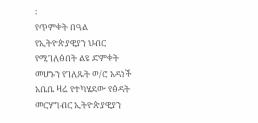፡
የጥምቀት በዓል የኢትዮጵያዊያን ህብር የሚገለፅበት ልዩ ድምቀት መሆኑን የገለጹት ወ/ሮ አዳነች አቤቤ ዛሬ የተካሄደው የፅዳት መርሃግብር ኢትዮጵያዊያን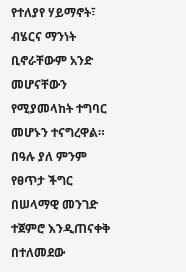የተለያየ ሃይማኖት፣ ብሄርና ማንነት ቢኖራቸውም አንድ መሆናቸውን የሚያመላከት ተግባር መሆኑን ተናግረዋል።
በዓሉ ያለ ምንም የፀጥታ ችግር በሠላማዊ መንገድ ተጀምሮ እንዲጠናቀቅ በተለመደው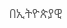በኢትዮጵያዊ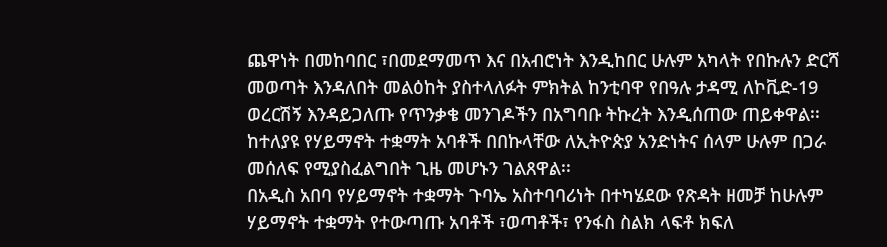ጨዋነት በመከባበር ፣በመደማመጥ እና በአብሮነት እንዲከበር ሁሉም አካላት የበኩሉን ድርሻ መወጣት እንዳለበት መልዕከት ያስተላለፉት ምክትል ከንቲባዋ የበዓሉ ታዳሚ ለኮቪድ-19 ወረርሽኝ እንዳይጋለጡ የጥንቃቄ መንገዶችን በአግባቡ ትኩረት እንዲሰጠው ጠይቀዋል፡፡
ከተለያዩ የሃይማኖት ተቋማት አባቶች በበኩላቸው ለኢትዮጵያ አንድነትና ሰላም ሁሉም በጋራ መሰለፍ የሚያስፈልግበት ጊዜ መሆኑን ገልጸዋል፡፡
በአዲስ አበባ የሃይማኖት ተቋማት ጉባኤ አስተባባሪነት በተካሄደው የጽዳት ዘመቻ ከሁሉም ሃይማኖት ተቋማት የተውጣጡ አባቶች ፣ወጣቶች፣ የንፋስ ስልክ ላፍቶ ክፍለ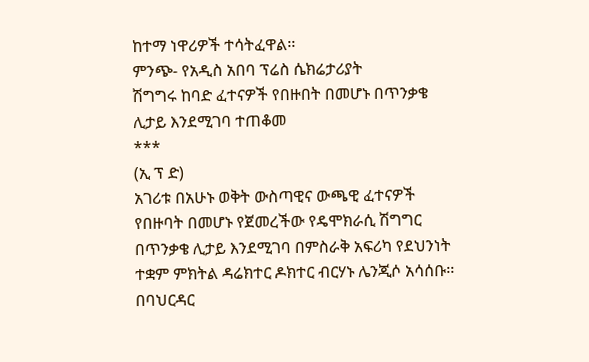ከተማ ነዋሪዎች ተሳትፈዋል፡፡
ምንጭ- የአዲስ አበባ ፕሬስ ሴክሬታሪያት
ሽግግሩ ከባድ ፈተናዎች የበዙበት በመሆኑ በጥንቃቄ ሊታይ እንደሚገባ ተጠቆመ
***
(ኢ ፕ ድ)
አገሪቱ በአሁኑ ወቅት ውስጣዊና ውጫዊ ፈተናዎች የበዙባት በመሆኑ የጀመረችው የዴሞክራሲ ሽግግር በጥንቃቄ ሊታይ እንደሚገባ በምስራቅ አፍሪካ የደህንነት ተቋም ምክትል ዳሬክተር ዶክተር ብርሃኑ ሌንጂሶ አሳሰቡ፡፡ በባህርዳር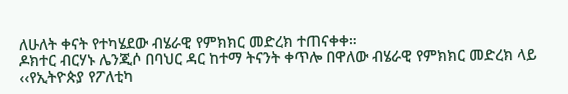ለሁለት ቀናት የተካሄደው ብሄራዊ የምክክር መድረክ ተጠናቀቀ።
ዶክተር ብርሃኑ ሌንጂሶ በባህር ዳር ከተማ ትናንት ቀጥሎ በዋለው ብሄራዊ የምክክር መድረክ ላይ ‹‹የኢትዮጵያ የፖለቲካ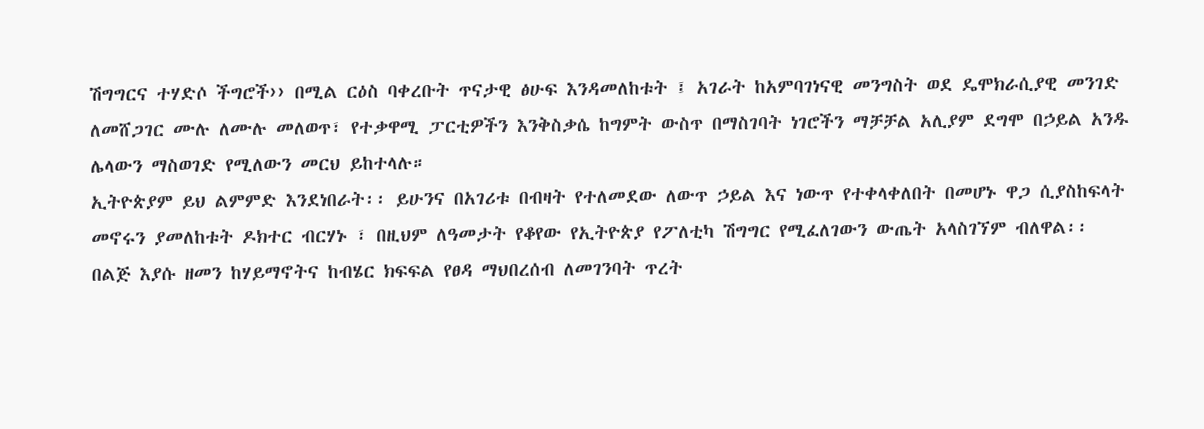ሽግግርና ተሃድሶ ችግሮች›› በሚል ርዕስ ባቀረቡት ጥናታዊ ፅሁፍ እንዳመለከቱት ፤ አገራት ከአምባገነናዊ መንግስት ወደ ዴሞክራሲያዊ መንገድ ለመሸጋገር ሙሉ ለሙሉ መለወጥ፣ የተቃዋሚ ፓርቲዎችን እንቅስቃሴ ከግምት ውስጥ በማስገባት ነገሮችን ማቻቻል አሊያም ደግሞ በኃይል አንዱ ሌላውን ማስወገድ የሚለውን መርህ ይከተላሉ።
ኢትዮጵያም ይህ ልምምድ እንደነበራት፡፡ ይሁንና በአገሪቱ በብዛት የተለመደው ለውጥ ኃይል እና ነውጥ የተቀላቀለበት በመሆኑ ዋጋ ሲያስከፍላት መኖሩን ያመለከቱት ዶክተር ብርሃኑ ፣ በዚህም ለዓመታት የቆየው የኢትዮጵያ የፖለቲካ ሽግግር የሚፈለገውን ውጤት አላስገኘም ብለዋል፡፡
በልጅ እያሱ ዘመን ከሃይማኖትና ከብሄር ክፍፍል የፀዳ ማህበረሰብ ለመገንባት ጥረት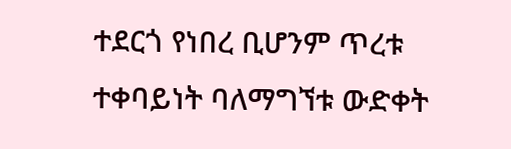ተደርጎ የነበረ ቢሆንም ጥረቱ ተቀባይነት ባለማግኘቱ ውድቀት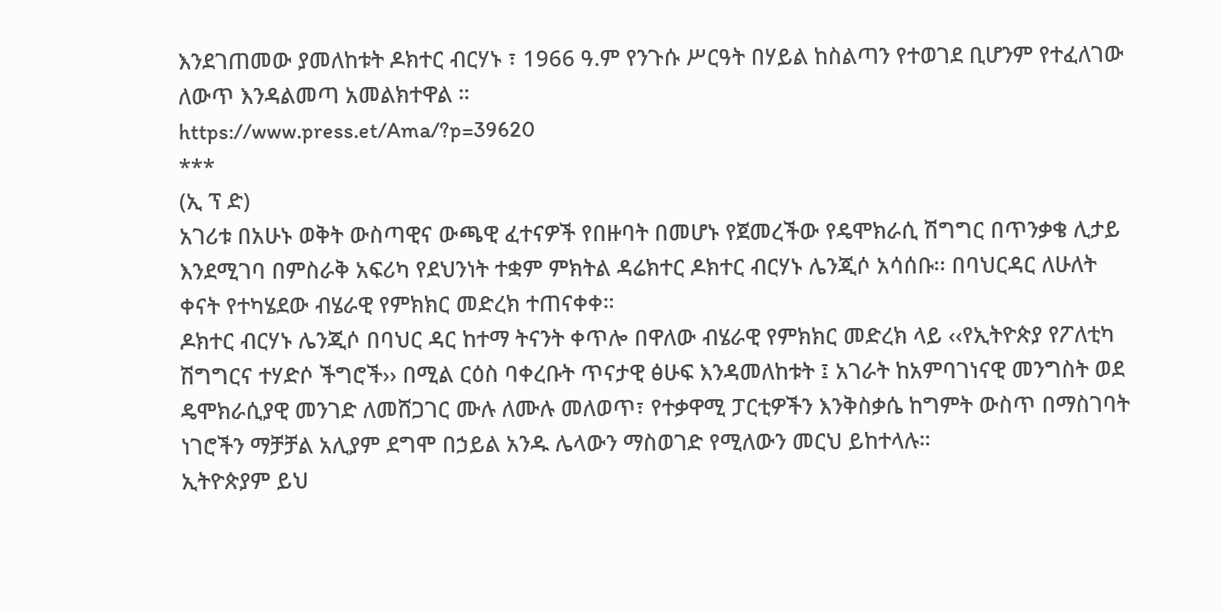እንደገጠመው ያመለከቱት ዶክተር ብርሃኑ ፣ 1966 ዓ.ም የንጉሱ ሥርዓት በሃይል ከስልጣን የተወገደ ቢሆንም የተፈለገው ለውጥ እንዳልመጣ አመልክተዋል ።
https://www.press.et/Ama/?p=39620
***
(ኢ ፕ ድ)
አገሪቱ በአሁኑ ወቅት ውስጣዊና ውጫዊ ፈተናዎች የበዙባት በመሆኑ የጀመረችው የዴሞክራሲ ሽግግር በጥንቃቄ ሊታይ እንደሚገባ በምስራቅ አፍሪካ የደህንነት ተቋም ምክትል ዳሬክተር ዶክተር ብርሃኑ ሌንጂሶ አሳሰቡ፡፡ በባህርዳር ለሁለት ቀናት የተካሄደው ብሄራዊ የምክክር መድረክ ተጠናቀቀ።
ዶክተር ብርሃኑ ሌንጂሶ በባህር ዳር ከተማ ትናንት ቀጥሎ በዋለው ብሄራዊ የምክክር መድረክ ላይ ‹‹የኢትዮጵያ የፖለቲካ ሽግግርና ተሃድሶ ችግሮች›› በሚል ርዕስ ባቀረቡት ጥናታዊ ፅሁፍ እንዳመለከቱት ፤ አገራት ከአምባገነናዊ መንግስት ወደ ዴሞክራሲያዊ መንገድ ለመሸጋገር ሙሉ ለሙሉ መለወጥ፣ የተቃዋሚ ፓርቲዎችን እንቅስቃሴ ከግምት ውስጥ በማስገባት ነገሮችን ማቻቻል አሊያም ደግሞ በኃይል አንዱ ሌላውን ማስወገድ የሚለውን መርህ ይከተላሉ።
ኢትዮጵያም ይህ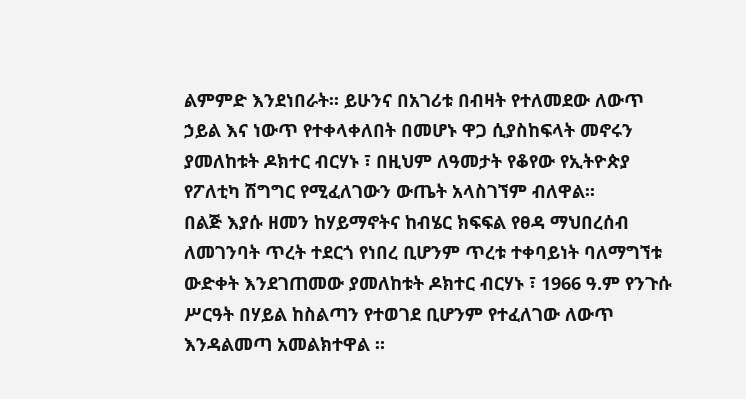ልምምድ እንደነበራት፡፡ ይሁንና በአገሪቱ በብዛት የተለመደው ለውጥ ኃይል እና ነውጥ የተቀላቀለበት በመሆኑ ዋጋ ሲያስከፍላት መኖሩን ያመለከቱት ዶክተር ብርሃኑ ፣ በዚህም ለዓመታት የቆየው የኢትዮጵያ የፖለቲካ ሽግግር የሚፈለገውን ውጤት አላስገኘም ብለዋል፡፡
በልጅ እያሱ ዘመን ከሃይማኖትና ከብሄር ክፍፍል የፀዳ ማህበረሰብ ለመገንባት ጥረት ተደርጎ የነበረ ቢሆንም ጥረቱ ተቀባይነት ባለማግኘቱ ውድቀት እንደገጠመው ያመለከቱት ዶክተር ብርሃኑ ፣ 1966 ዓ.ም የንጉሱ ሥርዓት በሃይል ከስልጣን የተወገደ ቢሆንም የተፈለገው ለውጥ እንዳልመጣ አመልክተዋል ።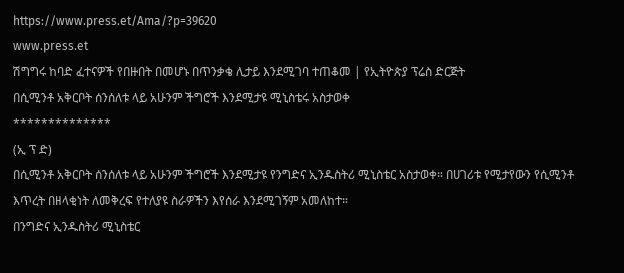https://www.press.et/Ama/?p=39620
www.press.et
ሽግግሩ ከባድ ፈተናዎች የበዙበት በመሆኑ በጥንቃቄ ሊታይ እንደሚገባ ተጠቆመ | የኢትዮጵያ ፕሬስ ድርጅት
በሲሚንቶ አቅርቦት ሰንሰለቱ ላይ አሁንም ችግሮች እንደሚታዩ ሚኒስቴሩ አስታወቀ
**************
(ኢ ፕ ድ)
በሲሚንቶ አቅርቦት ሰንሰለቱ ላይ አሁንም ችግሮች እንደሚታዩ የንግድና ኢንዱስትሪ ሚኒስቴር አስታወቀ። በሀገሪቱ የሚታየውን የሲሚንቶ እጥረት በዘላቂነት ለመቅረፍ የተለያዩ ስራዎችን እየሰራ እንደሚገኝም አመለከተ።
በንግድና ኢንዱስትሪ ሚኒስቴር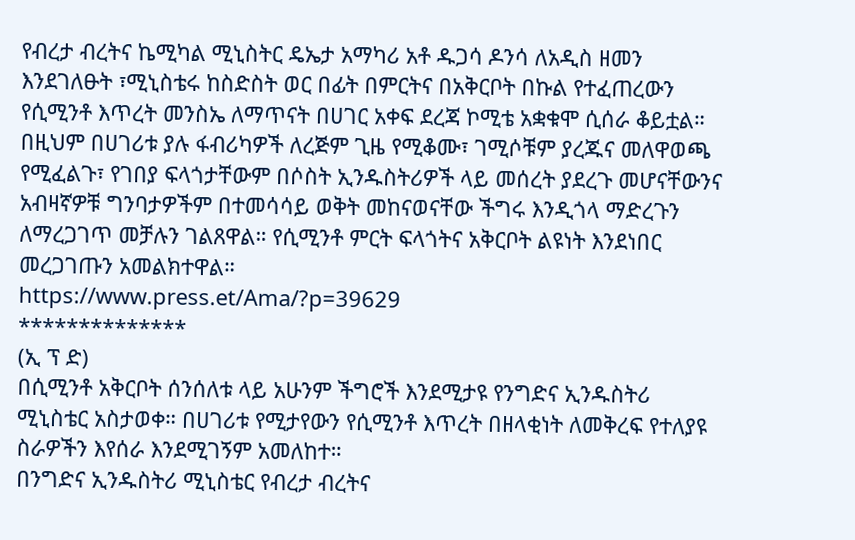የብረታ ብረትና ኬሚካል ሚኒስትር ዴኤታ አማካሪ አቶ ዱጋሳ ዶንሳ ለአዲስ ዘመን እንደገለፁት ፣ሚኒስቴሩ ከስድስት ወር በፊት በምርትና በአቅርቦት በኩል የተፈጠረውን የሲሚንቶ እጥረት መንስኤ ለማጥናት በሀገር አቀፍ ደረጃ ኮሚቴ አቋቁሞ ሲሰራ ቆይቷል።
በዚህም በሀገሪቱ ያሉ ፋብሪካዎች ለረጅም ጊዜ የሚቆሙ፣ ገሚሶቹም ያረጁና መለዋወጫ የሚፈልጉ፣ የገበያ ፍላጎታቸውም በሶስት ኢንዱስትሪዎች ላይ መሰረት ያደረጉ መሆናቸውንና አብዛኛዎቹ ግንባታዎችም በተመሳሳይ ወቅት መከናወናቸው ችግሩ እንዲጎላ ማድረጉን ለማረጋገጥ መቻሉን ገልጸዋል። የሲሚንቶ ምርት ፍላጎትና አቅርቦት ልዩነት እንደነበር መረጋገጡን አመልክተዋል።
https://www.press.et/Ama/?p=39629
**************
(ኢ ፕ ድ)
በሲሚንቶ አቅርቦት ሰንሰለቱ ላይ አሁንም ችግሮች እንደሚታዩ የንግድና ኢንዱስትሪ ሚኒስቴር አስታወቀ። በሀገሪቱ የሚታየውን የሲሚንቶ እጥረት በዘላቂነት ለመቅረፍ የተለያዩ ስራዎችን እየሰራ እንደሚገኝም አመለከተ።
በንግድና ኢንዱስትሪ ሚኒስቴር የብረታ ብረትና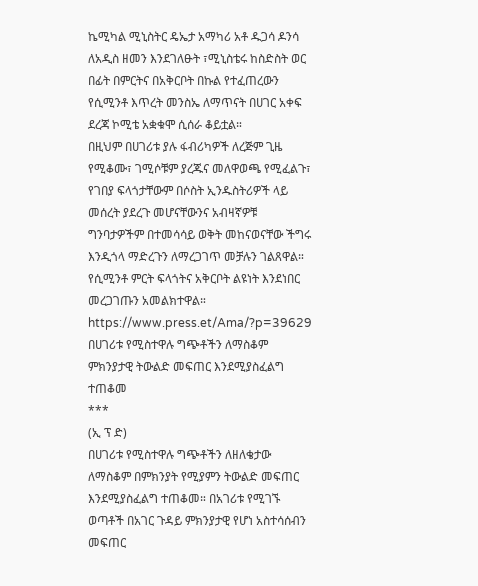ኬሚካል ሚኒስትር ዴኤታ አማካሪ አቶ ዱጋሳ ዶንሳ ለአዲስ ዘመን እንደገለፁት ፣ሚኒስቴሩ ከስድስት ወር በፊት በምርትና በአቅርቦት በኩል የተፈጠረውን የሲሚንቶ እጥረት መንስኤ ለማጥናት በሀገር አቀፍ ደረጃ ኮሚቴ አቋቁሞ ሲሰራ ቆይቷል።
በዚህም በሀገሪቱ ያሉ ፋብሪካዎች ለረጅም ጊዜ የሚቆሙ፣ ገሚሶቹም ያረጁና መለዋወጫ የሚፈልጉ፣ የገበያ ፍላጎታቸውም በሶስት ኢንዱስትሪዎች ላይ መሰረት ያደረጉ መሆናቸውንና አብዛኛዎቹ ግንባታዎችም በተመሳሳይ ወቅት መከናወናቸው ችግሩ እንዲጎላ ማድረጉን ለማረጋገጥ መቻሉን ገልጸዋል። የሲሚንቶ ምርት ፍላጎትና አቅርቦት ልዩነት እንደነበር መረጋገጡን አመልክተዋል።
https://www.press.et/Ama/?p=39629
በሀገሪቱ የሚስተዋሉ ግጭቶችን ለማስቆም ምክንያታዊ ትውልድ መፍጠር እንደሚያስፈልግ ተጠቆመ
***
(ኢ ፕ ድ)
በሀገሪቱ የሚስተዋሉ ግጭቶችን ለዘለቄታው ለማስቆም በምክንያት የሚያምን ትውልድ መፍጠር እንደሚያስፈልግ ተጠቆመ። በአገሪቱ የሚገኙ ወጣቶች በአገር ጉዳይ ምክንያታዊ የሆነ አስተሳሰብን መፍጠር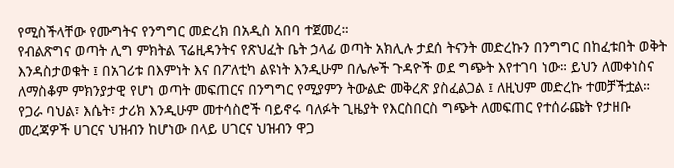የሚስችላቸው የሙግትና የንግግር መድረክ በአዲስ አበባ ተጀመረ።
የብልጽግና ወጣት ሊግ ምክትል ፕሬዚዳንትና የጽህፈት ቤት ኃላፊ ወጣት አክሊሉ ታደሰ ትናንት መድረኩን በንግግር በከፈቱበት ወቅት እንዳስታወቁት ፤ በአገሪቱ በእምነት እና በፖለቲካ ልዩነት እንዲሁም በሌሎች ጉዳዮች ወደ ግጭት እየተገባ ነው። ይህን ለመቀነስና ለማስቆም ምክንያታዊ የሆነ ወጣት መፍጠርና በንግግር የሚያምን ትውልድ መቅረጽ ያስፈልጋል ፤ ለዚህም መድረኩ ተመቻችቷል።
የጋራ ባህል፣ እሴት፣ ታሪክ እንዲሁም መተሳስሮች ባይኖሩ ባለፉት ጊዜያት የእርስበርስ ግጭት ለመፍጠር የተሰራጩት የታዘቡ መረጃዎች ሀገርና ህዝብን ከሆነው በላይ ሀገርና ህዝብን ዋጋ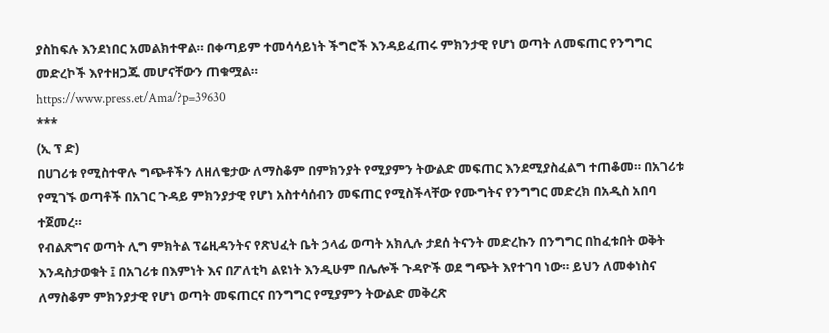ያስከፍሉ እንደነበር አመልክተዋል። በቀጣይም ተመሳሳይነት ችግሮች እንዳይፈጠሩ ምክንታዊ የሆነ ወጣት ለመፍጠር የንግግር መድረኮች እየተዘጋጁ መሆናቸውን ጠቁሟል።
https://www.press.et/Ama/?p=39630
***
(ኢ ፕ ድ)
በሀገሪቱ የሚስተዋሉ ግጭቶችን ለዘለቄታው ለማስቆም በምክንያት የሚያምን ትውልድ መፍጠር እንደሚያስፈልግ ተጠቆመ። በአገሪቱ የሚገኙ ወጣቶች በአገር ጉዳይ ምክንያታዊ የሆነ አስተሳሰብን መፍጠር የሚስችላቸው የሙግትና የንግግር መድረክ በአዲስ አበባ ተጀመረ።
የብልጽግና ወጣት ሊግ ምክትል ፕሬዚዳንትና የጽህፈት ቤት ኃላፊ ወጣት አክሊሉ ታደሰ ትናንት መድረኩን በንግግር በከፈቱበት ወቅት እንዳስታወቁት ፤ በአገሪቱ በእምነት እና በፖለቲካ ልዩነት እንዲሁም በሌሎች ጉዳዮች ወደ ግጭት እየተገባ ነው። ይህን ለመቀነስና ለማስቆም ምክንያታዊ የሆነ ወጣት መፍጠርና በንግግር የሚያምን ትውልድ መቅረጽ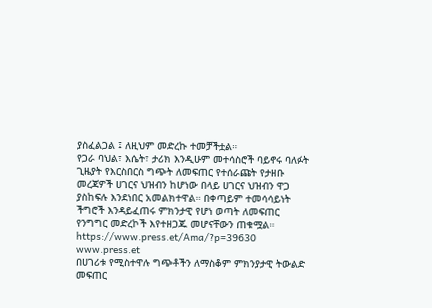ያስፈልጋል ፤ ለዚህም መድረኩ ተመቻችቷል።
የጋራ ባህል፣ እሴት፣ ታሪክ እንዲሁም መተሳስሮች ባይኖሩ ባለፉት ጊዜያት የእርስበርስ ግጭት ለመፍጠር የተሰራጩት የታዘቡ መረጃዎች ሀገርና ህዝብን ከሆነው በላይ ሀገርና ህዝብን ዋጋ ያስከፍሉ እንደነበር አመልክተዋል። በቀጣይም ተመሳሳይነት ችግሮች እንዳይፈጠሩ ምክንታዊ የሆነ ወጣት ለመፍጠር የንግግር መድረኮች እየተዘጋጁ መሆናቸውን ጠቁሟል።
https://www.press.et/Ama/?p=39630
www.press.et
በሀገሪቱ የሚስተዋሉ ግጭቶችን ለማስቆም ምክንያታዊ ትውልድ መፍጠር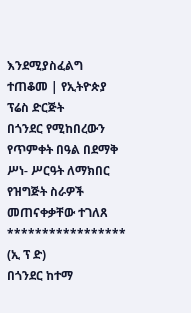እንደሚያስፈልግ ተጠቆመ | የኢትዮጵያ ፕሬስ ድርጅት
በጎንደር የሚከበረውን የጥምቀት በዓል በደማቅ ሥነ- ሥርዓት ለማክበር የዝግጅት ስራዎች መጠናቀቃቸው ተገለጸ
*****************
(ኢ ፕ ድ)
በጎንደር ከተማ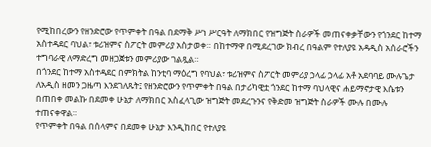የሚከበረውን የዘንድሮው የጥምቀት በዓል በደማቅ ሥነ ሥርዓት ለማክበር የዝግጅት ስራዎች መጠናቀቃቸውን የጎንደር ከተማ አስተዳደር ባህል፣ ቱሪዝምና ስፖርት መምሪያ አስታወቀ። በከተማዋ በሚደረገው ክብረ በዓልም የተለያዩ አዳዲስ አሰራሮችን ተግባራዊ ለማድረግ መዘጋጀቱን መምሪያው ገልጿል።
በጎንደር ከተማ አስተዳደር በምክትል ከንቲባ ማዕረግ የባህል፣ ቱሪዝምና ስፖርት መምሪያ ኃላፊ ኃላፊ አቶ አደባባይ ሙሉጌታ ለአዲስ ዘመን ጋዜጣ እንደገለጹት፤ የዘንድሮውን የጥምቀት በዓል በታሪካዊቷ ጎንደር ከተማ ባህላዊና ሐይማኖታዊ እሴቱን በጠበቀ መልኩ በደመቀ ሁኔታ ለማክበር አስፈላጊው ዝግጅት መደረጉንና የቅድመ ዝግጅት ስራዎች ሙሉ በሙሉ ተጠናቀዋል።
የጥምቀት በዓል በሰላምና በደመቀ ሁኔታ እንዲከበር የተለያዩ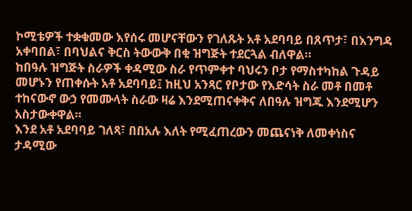ኮሚቴዎች ተቋቁመው እየሰሩ መሆናቸውን የገለጹት አቶ አደባባይ በጸጥታ፣ በእንግዳ አቀባበል፣ በባህልና ቅርስ ትውውቅ በቂ ዝግጅት ተደርጓል ብለዋል።
ከበዓሉ ዝግጅት ስራዎች ቀዳሚው ስራ የጥምቀተ ባህሩን ቦታ የማስተካከል ጉዳይ መሆኑን የጠቀሱት አቶ አደባባይ፤ ከዚህ አንጻር የቦታው የእድሳት ስራ መቶ በመቶ ተከናውኖ ውኃ የመሙላት ስራው ዛሬ እንደሚጠናቀቅና ለበዓሉ ዝግጁ እንደሚሆን አስታውቀዋል።
እንደ አቶ አደባባይ ገለጻ፣ በበአሉ እለት የሚፈጠረውን መጨናነቅ ለመቀነስና ታዳሚው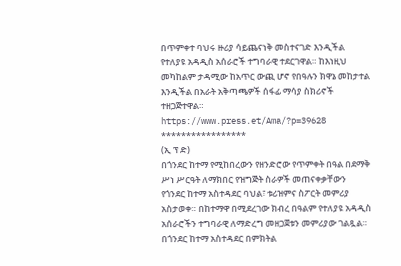በጥምቀተ ባህሩ ዙሪያ ሳይጨናነቅ መስተናገድ እንዲችል የተለያዩ አዳዲስ አሰራሮች ተግባራዊ ተደርገዋል። ከእነዚህ መካከልም ታዳሚው ከአጥር ውጪ ሆኖ የበዓሉን ክዋኔ መከታተል እንዲችል በአራት አቅጣጫዎች ሰፋፊ ማሳያ ስክሪኖች ተዘጋጅተዋል።
https://www.press.et/Ama/?p=39628
*****************
(ኢ ፕ ድ)
በጎንደር ከተማ የሚከበረውን የዘንድሮው የጥምቀት በዓል በደማቅ ሥነ ሥርዓት ለማክበር የዝግጅት ስራዎች መጠናቀቃቸውን የጎንደር ከተማ አስተዳደር ባህል፣ ቱሪዝምና ስፖርት መምሪያ አስታወቀ። በከተማዋ በሚደረገው ክብረ በዓልም የተለያዩ አዳዲስ አሰራሮችን ተግባራዊ ለማድረግ መዘጋጀቱን መምሪያው ገልጿል።
በጎንደር ከተማ አስተዳደር በምክትል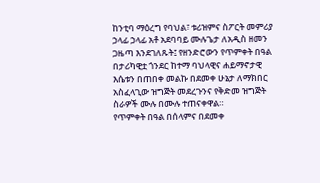ከንቲባ ማዕረግ የባህል፣ ቱሪዝምና ስፖርት መምሪያ ኃላፊ ኃላፊ አቶ አደባባይ ሙሉጌታ ለአዲስ ዘመን ጋዜጣ እንደገለጹት፤ የዘንድሮውን የጥምቀት በዓል በታሪካዊቷ ጎንደር ከተማ ባህላዊና ሐይማኖታዊ እሴቱን በጠበቀ መልኩ በደመቀ ሁኔታ ለማክበር አስፈላጊው ዝግጅት መደረጉንና የቅድመ ዝግጅት ስራዎች ሙሉ በሙሉ ተጠናቀዋል።
የጥምቀት በዓል በሰላምና በደመቀ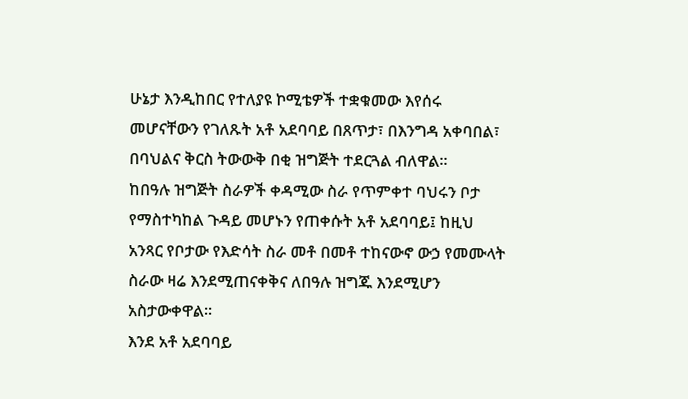ሁኔታ እንዲከበር የተለያዩ ኮሚቴዎች ተቋቁመው እየሰሩ መሆናቸውን የገለጹት አቶ አደባባይ በጸጥታ፣ በእንግዳ አቀባበል፣ በባህልና ቅርስ ትውውቅ በቂ ዝግጅት ተደርጓል ብለዋል።
ከበዓሉ ዝግጅት ስራዎች ቀዳሚው ስራ የጥምቀተ ባህሩን ቦታ የማስተካከል ጉዳይ መሆኑን የጠቀሱት አቶ አደባባይ፤ ከዚህ አንጻር የቦታው የእድሳት ስራ መቶ በመቶ ተከናውኖ ውኃ የመሙላት ስራው ዛሬ እንደሚጠናቀቅና ለበዓሉ ዝግጁ እንደሚሆን አስታውቀዋል።
እንደ አቶ አደባባይ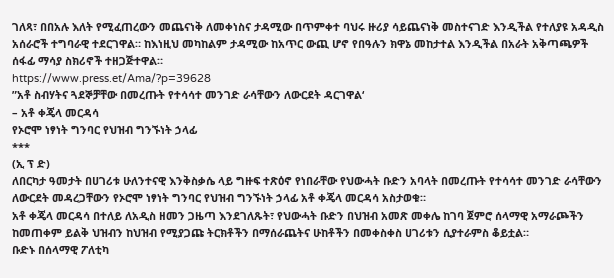ገለጻ፣ በበአሉ እለት የሚፈጠረውን መጨናነቅ ለመቀነስና ታዳሚው በጥምቀተ ባህሩ ዙሪያ ሳይጨናነቅ መስተናገድ እንዲችል የተለያዩ አዳዲስ አሰራሮች ተግባራዊ ተደርገዋል። ከእነዚህ መካከልም ታዳሚው ከአጥር ውጪ ሆኖ የበዓሉን ክዋኔ መከታተል እንዲችል በአራት አቅጣጫዎች ሰፋፊ ማሳያ ስክሪኖች ተዘጋጅተዋል።
https://www.press.et/Ama/?p=39628
”አቶ ስብሃትና ጓደኞቻቸው በመረጡት የተሳሳተ መንገድ ራሳቸውን ለውርደት ዳርገዋል‘
– አቶ ቀጄላ መርዳሳ
የኦሮሞ ነፃነት ግንባር የህዝብ ግንኙነት ኃላፊ
***
(ኢ ፕ ድ)
ለበርካታ ዓመታት በሀገሪቱ ሁለንተናዊ እንቅስቃሴ ላይ ግዙፍ ተጽዕኖ የነበራቸው የህውሓት ቡድን አባላት በመረጡት የተሳሳተ መንገድ ራሳቸውን ለውርደት መዳረጋቸውን የኦሮሞ ነፃነት ግንባር የህዝብ ግንኙነት ኃላፊ አቶ ቀጄላ መርዳሳ አስታወቁ።
አቶ ቀጄላ መርዳሳ በተለይ ለአዲስ ዘመን ጋዜጣ እንደገለጹት፣ የህውሓት ቡድን በህዝብ አመጽ መቀሌ ከገባ ጀምሮ ሰላማዊ አማራጮችን ከመጠቀም ይልቅ ህዝብን ከህዝብ የሚያጋጩ ትርክቶችን በማሰራጨትና ሁከቶችን በመቀስቀስ ሀገሪቱን ሲያተራምስ ቆይቷል።
ቡድኑ በሰላማዊ ፖለቲካ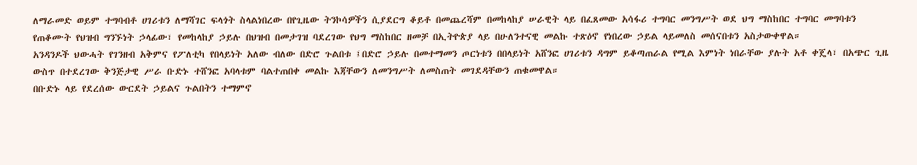ለማራመድ ወይም ተግባብቶ ሀገሪቱን ለማሻገር ፍላጎት ስላልነበረው በየጊዜው ትንኮሳዎችን ሲያደርግ ቆይቶ በመጨረሻም በመከላከያ ሠራዊት ላይ በፈጸመው አሳፋሪ ተግባር መንግሥት ወደ ህግ ማስከበር ተግባር መግባቱን የጠቆሙት የህዝብ ግንኙነት ኃላፊው፣ የመከላከያ ኃይሉ በህዝብ በመታገዝ ባደረገው የህግ ማስከበር ዘመቻ በኢትዮጵያ ላይ በሁለንተናዊ መልኩ ተጽዕኖ የነበረው ኃይል ላይመለስ መሰናበቱን አስታውቀዋል።
አንዳንዶች ህውሓት የገንዘብ አቅምና የፖለቲካ የበላይነት አለው ብለው በድሮ ጉልበቱ ፤በድሮ ኃይሉ በመተማመን ጦርነቱን በበላይነት አሸንፎ ሀገሪቱን ዳግም ይቆጣጠራል የሚል እምነት ነበራቸው ያሉት አቶ ቀጄላ፣ በአጭር ጊዜ ውስጥ በተደረገው ቅንጅታዊ ሥራ ቡድኑ ተሸንፎ አባላቱም ባልተጠበቀ መልኩ እጃቸውን ለመንግሥት ለመስጠት መገደዳቸውን ጠቁመዋል።
በቡድኑ ላይ የደረሰው ውርደት ኃይልና ጉልበትን ተማምኖ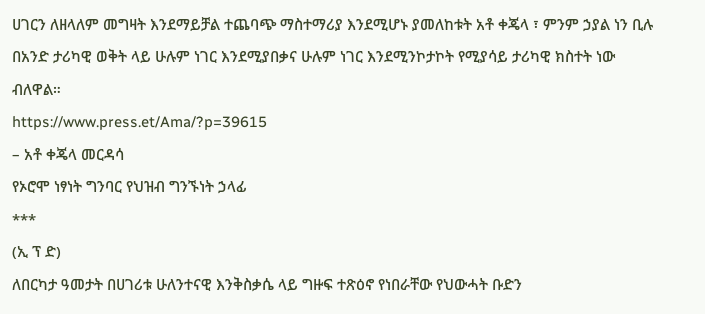ሀገርን ለዘላለም መግዛት እንደማይቻል ተጨባጭ ማስተማሪያ እንደሚሆኑ ያመለከቱት አቶ ቀጄላ ፣ ምንም ኃያል ነን ቢሉ በአንድ ታሪካዊ ወቅት ላይ ሁሉም ነገር እንደሚያበቃና ሁሉም ነገር እንደሚንኮታኮት የሚያሳይ ታሪካዊ ክስተት ነው ብለዋል።
https://www.press.et/Ama/?p=39615
– አቶ ቀጄላ መርዳሳ
የኦሮሞ ነፃነት ግንባር የህዝብ ግንኙነት ኃላፊ
***
(ኢ ፕ ድ)
ለበርካታ ዓመታት በሀገሪቱ ሁለንተናዊ እንቅስቃሴ ላይ ግዙፍ ተጽዕኖ የነበራቸው የህውሓት ቡድን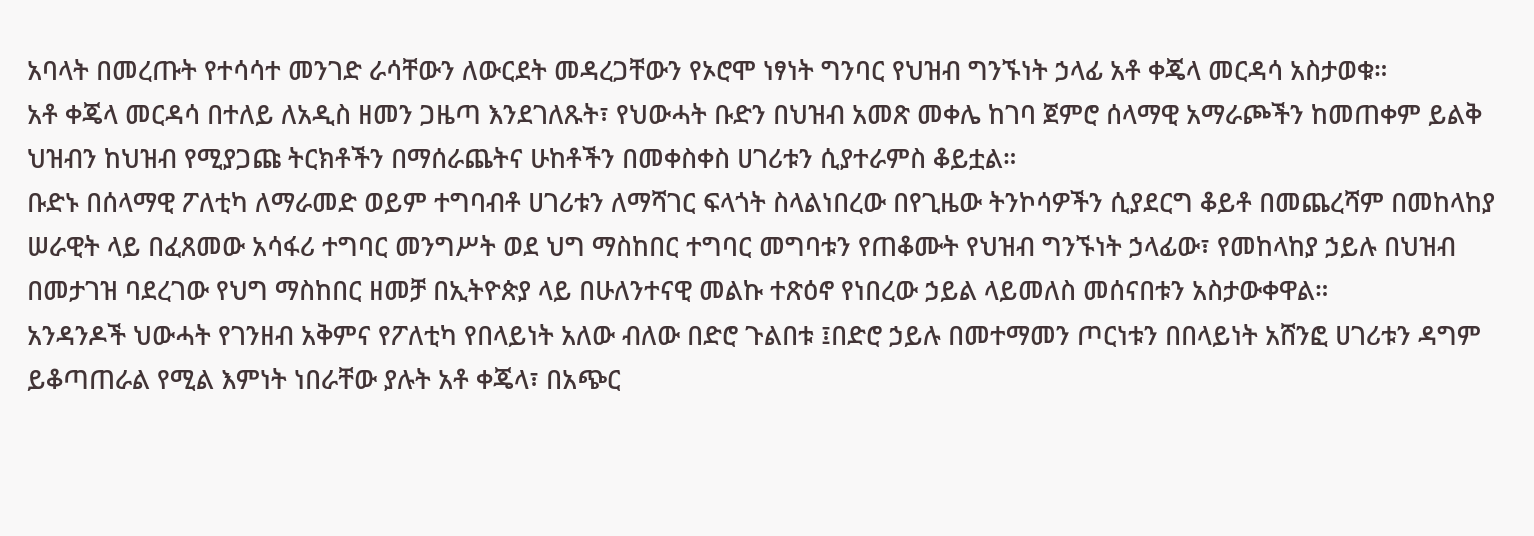አባላት በመረጡት የተሳሳተ መንገድ ራሳቸውን ለውርደት መዳረጋቸውን የኦሮሞ ነፃነት ግንባር የህዝብ ግንኙነት ኃላፊ አቶ ቀጄላ መርዳሳ አስታወቁ።
አቶ ቀጄላ መርዳሳ በተለይ ለአዲስ ዘመን ጋዜጣ እንደገለጹት፣ የህውሓት ቡድን በህዝብ አመጽ መቀሌ ከገባ ጀምሮ ሰላማዊ አማራጮችን ከመጠቀም ይልቅ ህዝብን ከህዝብ የሚያጋጩ ትርክቶችን በማሰራጨትና ሁከቶችን በመቀስቀስ ሀገሪቱን ሲያተራምስ ቆይቷል።
ቡድኑ በሰላማዊ ፖለቲካ ለማራመድ ወይም ተግባብቶ ሀገሪቱን ለማሻገር ፍላጎት ስላልነበረው በየጊዜው ትንኮሳዎችን ሲያደርግ ቆይቶ በመጨረሻም በመከላከያ ሠራዊት ላይ በፈጸመው አሳፋሪ ተግባር መንግሥት ወደ ህግ ማስከበር ተግባር መግባቱን የጠቆሙት የህዝብ ግንኙነት ኃላፊው፣ የመከላከያ ኃይሉ በህዝብ በመታገዝ ባደረገው የህግ ማስከበር ዘመቻ በኢትዮጵያ ላይ በሁለንተናዊ መልኩ ተጽዕኖ የነበረው ኃይል ላይመለስ መሰናበቱን አስታውቀዋል።
አንዳንዶች ህውሓት የገንዘብ አቅምና የፖለቲካ የበላይነት አለው ብለው በድሮ ጉልበቱ ፤በድሮ ኃይሉ በመተማመን ጦርነቱን በበላይነት አሸንፎ ሀገሪቱን ዳግም ይቆጣጠራል የሚል እምነት ነበራቸው ያሉት አቶ ቀጄላ፣ በአጭር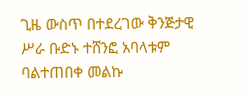ጊዜ ውስጥ በተደረገው ቅንጅታዊ ሥራ ቡድኑ ተሸንፎ አባላቱም ባልተጠበቀ መልኩ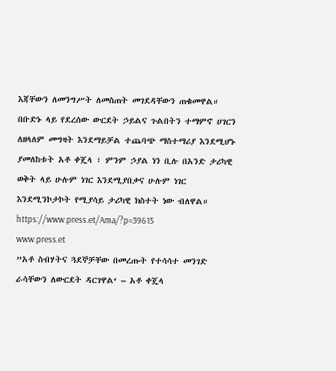እጃቸውን ለመንግሥት ለመስጠት መገደዳቸውን ጠቁመዋል።
በቡድኑ ላይ የደረሰው ውርደት ኃይልና ጉልበትን ተማምኖ ሀገርን ለዘላለም መግዛት እንደማይቻል ተጨባጭ ማስተማሪያ እንደሚሆኑ ያመለከቱት አቶ ቀጄላ ፣ ምንም ኃያል ነን ቢሉ በአንድ ታሪካዊ ወቅት ላይ ሁሉም ነገር እንደሚያበቃና ሁሉም ነገር እንደሚንኮታኮት የሚያሳይ ታሪካዊ ክስተት ነው ብለዋል።
https://www.press.et/Ama/?p=39615
www.press.et
”አቶ ስብሃትና ጓደኞቻቸው በመረጡት የተሳሳተ መንገድ ራሳቸውን ለውርደት ዳርገዋል‘ – አቶ ቀጄላ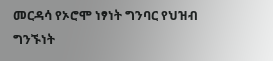መርዳሳ የኦሮሞ ነፃነት ግንባር የህዝብ ግንኙነት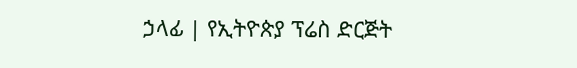ኃላፊ | የኢትዮጵያ ፕሬስ ድርጅት